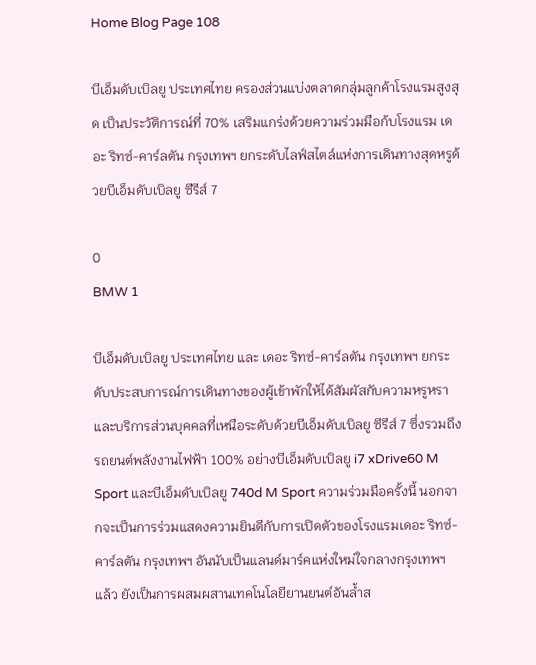Home Blog Page 108

บีเอ็มดับเบิลยู ประเทศไทย ครองส่วนแบ่งตลาดกลุ่มลูกค้าโรงแรมสูงสุด เป็นประวัติการณ์ที่ 70% เสริมแกร่งด้วยความร่วมมือก้บโรงแรม เดอะ ริทซ์-คาร์ลตัน กรุงเทพฯ ยกระดับไลฟ์สไตล์แห่งการเดินทางสุดหรูด้วยบีเอ็มดับเบิลยู ซีรีส์ 7

0
BMW 1

บีเอ็มดับเบิลยู ประเทศไทย และ เดอะ ริทซ์-คาร์ลตัน กรุงเทพฯ ยกระดับประสบการณ์การเดินทางของผู้เข้าพักให้ได้สัมผัสกับความหรูหราและบริการส่วนบุคคลที่เหนือระดับด้วยบีเอ็มดับเบิลยู ซีรีส์ 7 ซึ่งรวมถึงรถยนต์พลังงานไฟฟ้า 100% อย่างบีเอ็มดับเบิลยู i7 xDrive60 M Sport และบีเอ็มดับเบิลยู 740d M Sport ความร่วมมือครั้งนี้ นอกจากจะเป็นการร่วมแสดงความยินดีกับการเปิดตัวของโรงแรมเดอะ ริทซ์-คาร์ลตัน กรุงเทพฯ อันนับเป็นแลนด์มาร์คแห่งใหม่ใจกลางกรุงเทพฯ แล้ว ยังเป็นการผสมผสานเทคโนโลยียานยนต์อันล้ำส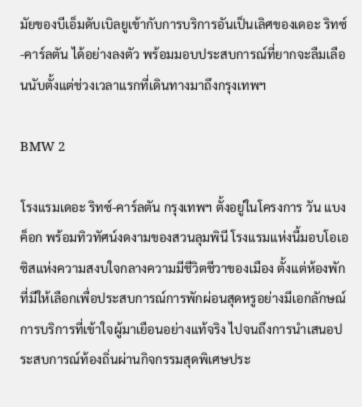มัยของบีเอ็มดับเบิลยูเข้ากับการบริการอันเป็นเลิศของเดอะ ริทซ์-คาร์ลตัน ได้อย่างลงตัว พร้อมมอบประสบการณ์ที่ยากจะลืมเลือนนับตั้งแต่ช่วงเวลาแรกที่เดินทางมาถึงกรุงเทพฯ

BMW 2

โรงแรมเดอะ ริทซ์-คาร์ลตัน กรุงเทพฯ ตั้งอยู่ในโครงการ วัน แบงค็อก พร้อมทิวทัศน์งดงามของสวนลุมพินี โรงแรมแห่งนี้มอบโอเอซิสแห่งความสงบใจกลางความมีชีวิตชีวาของเมือง ตั้งแต่ห้องพักที่มีให้เลือกเพื่อประสบการณ์การพักผ่อนสุดหรูอย่างมีเอกลักษณ์ การบริการที่เข้าใจผู้มาเยือนอย่างแท้จริง ไปจนถึงการนำเสนอประสบการณ์ท้องถิ่นผ่านกิจกรรมสุดพิเศษประ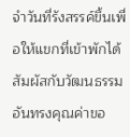จำวันที่รังสรรค์ขึ้นเพื่อให้แขกที่เข้าพักได้สัมผัสกับวัฒนธรรมอันทรงคุณค่าขอ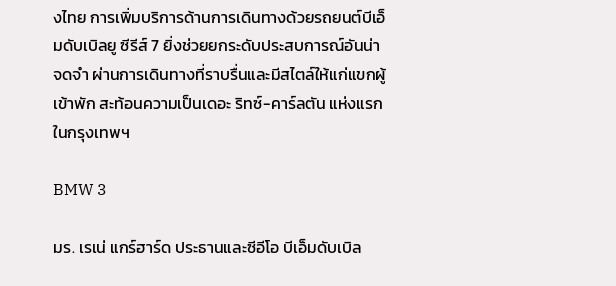งไทย การเพิ่มบริการด้านการเดินทางด้วยรถยนต์บีเอ็มดับเบิลยู ซีรีส์ 7 ยิ่งช่วยยกระดับประสบการณ์อันน่าจดจำ ผ่านการเดินทางที่ราบรื่นและมีสไตล์ให้แก่แขกผู้เข้าพัก สะท้อนความเป็นเดอะ ริทซ์-คาร์ลตัน แห่งแรกในกรุงเทพฯ

BMW 3

มร. เรเน่ แกร์ฮาร์ด ประธานและซีอีโอ บีเอ็มดับเบิล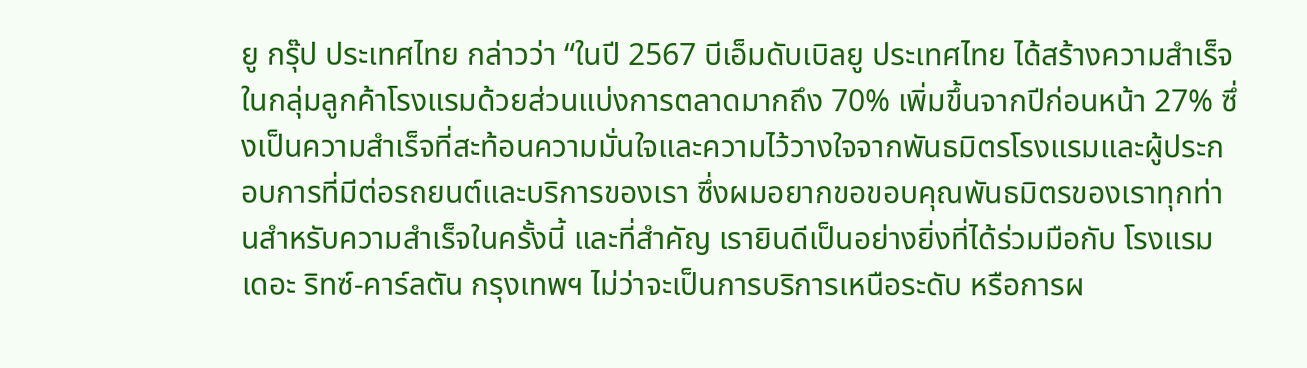ยู กรุ๊ป ประเทศไทย กล่าวว่า “ในปี 2567 บีเอ็มดับเบิลยู ประเทศไทย ได้สร้างความสำเร็จในกลุ่มลูกค้าโรงแรมด้วยส่วนแบ่งการตลาดมากถึง 70% เพิ่มขึ้นจากปีก่อนหน้า 27% ซึ่งเป็นความสำเร็จที่สะท้อนความมั่นใจและความไว้วางใจจากพันธมิตรโรงแรมและผู้ประกอบการที่มีต่อรถยนต์และบริการของเรา ซึ่งผมอยากขอขอบคุณพันธมิตรของเราทุกท่านสำหรับความสำเร็จในครั้งนี้ และที่สำคัญ เรายินดีเป็นอย่างยิ่งที่ได้ร่วมมือกับ โรงแรม เดอะ ริทซ์-คาร์ลตัน กรุงเทพฯ ไม่ว่าจะเป็นการบริการเหนือระดับ หรือการผ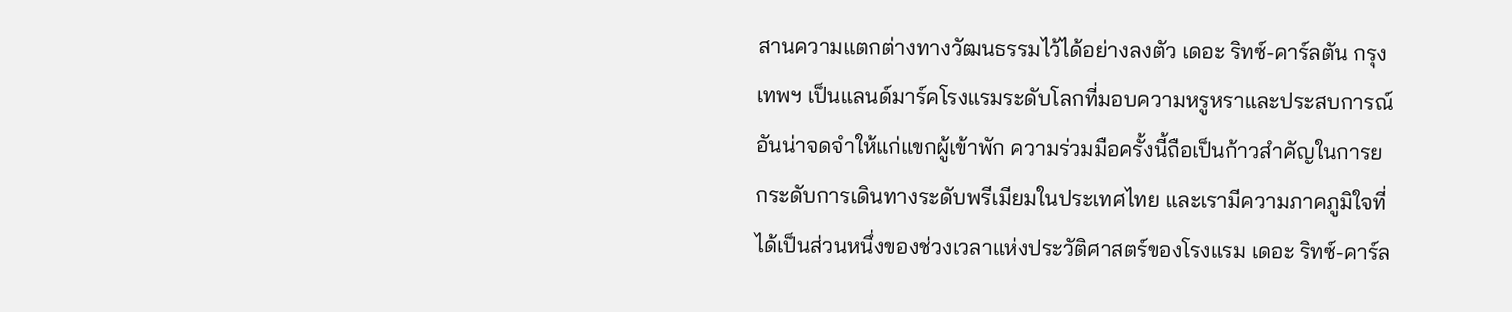สานความแตกต่างทางวัฒนธรรมไว้ได้อย่างลงตัว เดอะ ริทซ์-คาร์ลตัน กรุงเทพฯ เป็นแลนด์มาร์คโรงแรมระดับโลกที่มอบความหรูหราและประสบการณ์อันน่าจดจำให้แก่แขกผู้เข้าพัก ความร่วมมือครั้งนี้ถือเป็นก้าวสำคัญในการยกระดับการเดินทางระดับพรีเมียมในประเทศไทย และเรามีความภาคภูมิใจที่ได้เป็นส่วนหนึ่งของช่วงเวลาแห่งประวัติศาสตร์ของโรงแรม เดอะ ริทซ์-คาร์ล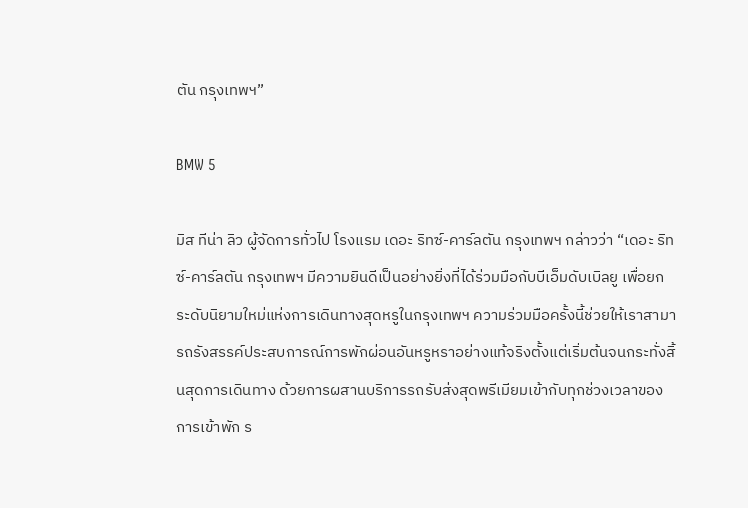ตัน กรุงเทพฯ”

BMW 5

มิส ทีน่า ลิว ผู้จัดการทั่วไป โรงแรม เดอะ ริทซ์-คาร์ลตัน กรุงเทพฯ กล่าวว่า “เดอะ ริทซ์-คาร์ลตัน กรุงเทพฯ มีความยินดีเป็นอย่างยิ่งที่ได้ร่วมมือกับบีเอ็มดับเบิลยู เพื่อยกระดับนิยามใหม่แห่งการเดินทางสุดหรูในกรุงเทพฯ ความร่วมมือครั้งนี้ช่วยให้เราสามารถรังสรรค์ประสบการณ์การพักผ่อนอันหรูหราอย่างแท้จริงตั้งแต่เริ่มต้นจนกระทั่งสิ้นสุดการเดินทาง ด้วยการผสานบริการรถรับส่งสุดพรีเมียมเข้ากับทุกช่วงเวลาของการเข้าพัก ร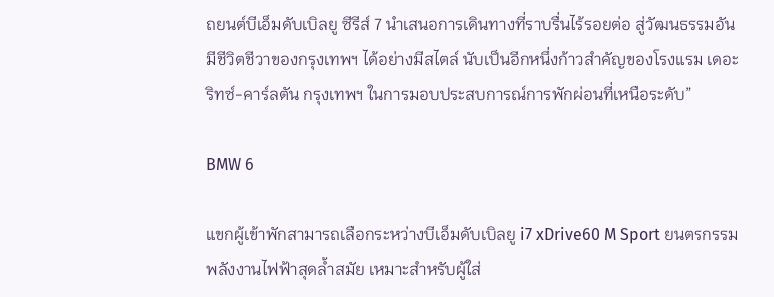ถยนต์บีเอ็มดับเบิลยู ซีรีส์ 7 นำเสนอการเดินทางที่ราบรื่นไร้รอยต่อ สู่วัฒนธรรมอันมีชีวิตชีวาของกรุงเทพฯ ได้อย่างมีสไตล์ นับเป็นอีกหนึ่งก้าวสำคัญของโรงแรม เดอะ ริทซ์-คาร์ลตัน กรุงเทพฯ ในการมอบประสบการณ์การพักผ่อนที่เหนือระดับ”

BMW 6

แขกผู้เข้าพักสามารถเลือกระหว่างบีเอ็มดับเบิลยู i7 xDrive60 M Sport ยนตรกรรมพลังงานไฟฟ้าสุดล้ำสมัย เหมาะสำหรับผู้ใส่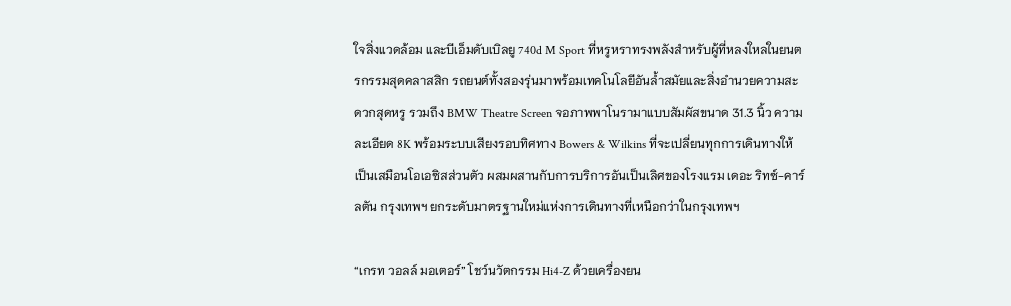ใจสิ่งแวดล้อม และบีเอ็มดับเบิลยู 740d M Sport ที่หรูหราทรงพลังสำหรับผู้ที่หลงใหลในยนตรกรรมสุดคลาสสิก รถยนต์ทั้งสองรุ่นมาพร้อมเทคโนโลยีอันล้ำสมัยและสิ่งอำนวยความสะดวกสุดหรู รวมถึง BMW Theatre Screen จอภาพพาโนรามาแบบสัมผัสขนาด 31.3 นิ้ว ความละเอียด 8K พร้อมระบบเสียงรอบทิศทาง Bowers & Wilkins ที่จะเปลี่ยนทุกการเดินทางให้เป็นเสมือนโอเอซิสส่วนตัว ผสมผสานกับการบริการอันเป็นเลิศของโรงแรม เดอะ ริทซ์-คาร์ลตัน กรุงเทพฯ ยกระดับมาตรฐานใหม่แห่งการเดินทางที่เหนือกว่าในกรุงเทพฯ

“เกรท วอลล์ มอเตอร์” โชว์นวัตกรรม Hi4-Z ด้วยเครื่องยน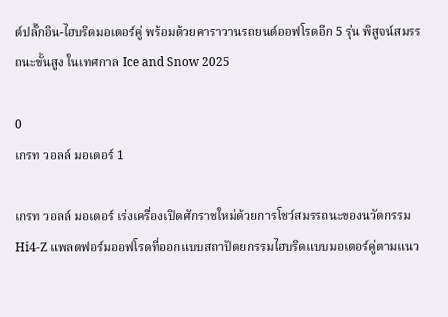ต์ปลั๊กอิน-ไฮบริดมอเตอร์คู่ พร้อมด้วยคาราวานรถยนต์ออฟโรดอีก 5 รุ่น พิสูจน์สมรรถนะขั้นสูง ในเทศกาล Ice and Snow 2025

0
เกรท วอลล์ มอเตอร์ 1

เกรท วอลล์ มอเตอร์ เร่งเครื่องเปิดศักราชใหม่ด้วยการโชว์สมรรถนะของนวัตกรรม Hi4-Z แพลตฟอร์มออฟโรดที่ออกแบบสถาปัตยกรรมไฮบริดแบบมอเตอร์คู่ตามแนว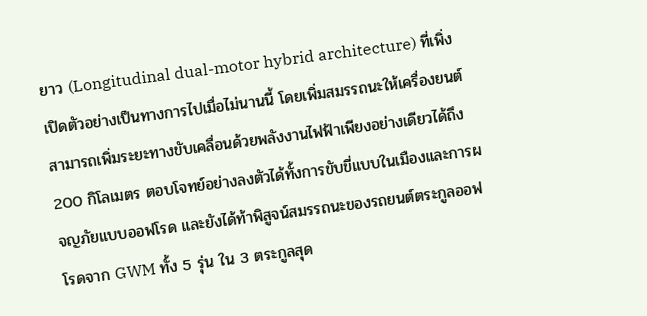ยาว (Longitudinal dual-motor hybrid architecture) ที่เพิ่งเปิดตัวอย่างเป็นทางการไปเมื่อไม่นานนี้ โดยเพิ่มสมรรถนะให้เครื่องยนต์สามารถเพิ่มระยะทางขับเคลื่อนด้วยพลังงานไฟฟ้าเพียงอย่างเดียวได้ถึง 200 กิโลเมตร ตอบโจทย์อย่างลงตัวได้ทั้งการขับขี่แบบในเมืองและการผจญภัยแบบออฟโรด และยังได้ท้าพิสูจน์สมรรถนะของรถยนต์ตระกูลออฟโรดจาก GWM ทั้ง 5 รุ่น ใน 3 ตระกูลสุด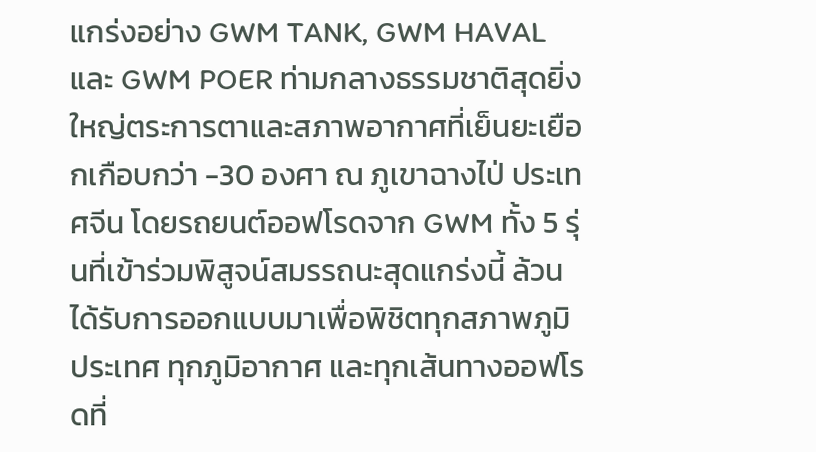แกร่งอย่าง GWM TANK, GWM HAVAL และ GWM POER ท่ามกลางธรรมชาติสุดยิ่งใหญ่ตระการตาและสภาพอากาศที่เย็นยะเยือกเกือบกว่า -30 องศา ณ ภูเขาฉางไป่ ประเทศจีน โดยรถยนต์ออฟโรดจาก GWM ทั้ง 5 รุ่นที่เข้าร่วมพิสูจน์สมรรถนะสุดแกร่งนี้ ล้วนได้รับการออกแบบมาเพื่อพิชิตทุกสภาพภูมิประเทศ ทุกภูมิอากาศ และทุกเส้นทางออฟโรดที่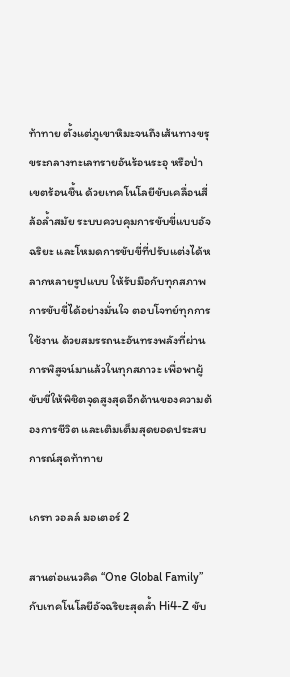ท้าทาย ตั้งแต่ภูเขาหิมะจนถึงเส้นทางขรุขระกลางทะเลทรายอันร้อนระอุ หรือป่าเขตร้อนชื้น ด้วยเทคโนโลยีขับเคลื่อนสี่ล้อล้ำสมัย ระบบควบคุมการขับขี่แบบอัจฉริยะ และโหมดการขับขี่ที่ปรับแต่งได้หลากหลายรูปแบบ ให้รับมือกับทุกสภาพการขับขี่ได้อย่างมั่นใจ ตอบโจทย์ทุกการใช้งาน ด้วยสมรรถนะอันทรงพลังที่ผ่านการพิสูจน์มาแล้วในทุกสภาวะ เพื่อพาผู้ขับขี่ให้พิชิตจุดสูงสุดอีกด้านของความต้องการชีวิต และเติมเต็มสุดยอดประสบการณ์สุดท้าทาย

เกรท วอลล์ มอเตอร์ 2

สานต่อแนวคิด “One Global Family” กับเทคโนโลยีอัจฉริยะสุดล้ำ Hi4-Z ขับ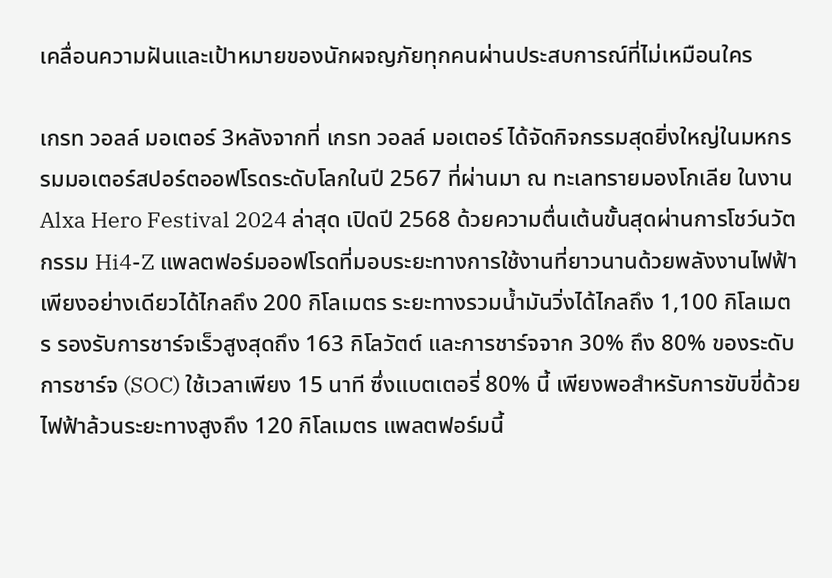เคลื่อนความฝันและเป้าหมายของนักผจญภัยทุกคนผ่านประสบการณ์ที่ไม่เหมือนใคร

เกรท วอลล์ มอเตอร์ 3หลังจากที่ เกรท วอลล์ มอเตอร์ ได้จัดกิจกรรมสุดยิ่งใหญ่ในมหกรรมมอเตอร์สปอร์ตออฟโรดระดับโลกในปี 2567 ที่ผ่านมา ณ ทะเลทรายมองโกเลีย ในงาน Alxa Hero Festival 2024 ล่าสุด เปิดปี 2568 ด้วยความตื่นเต้นขั้นสุดผ่านการโชว์นวัตกรรม Hi4-Z แพลตฟอร์มออฟโรดที่มอบระยะทางการใช้งานที่ยาวนานด้วยพลังงานไฟฟ้าเพียงอย่างเดียวได้ไกลถึง 200 กิโลเมตร ระยะทางรวมน้ำมันวิ่งได้ไกลถึง 1,100 กิโลเมตร รองรับการชาร์จเร็วสูงสุดถึง 163 กิโลวัตต์ และการชาร์จจาก 30% ถึง 80% ของระดับการชาร์จ (SOC) ใช้เวลาเพียง 15 นาที ซึ่งแบตเตอรี่ 80% นี้ เพียงพอสำหรับการขับขี่ด้วยไฟฟ้าล้วนระยะทางสูงถึง 120 กิโลเมตร แพลตฟอร์มนี้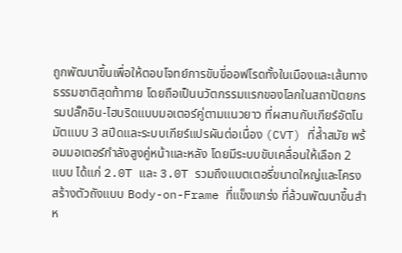ถูกพัฒนาขึ้นเพื่อให้ตอบโจทย์การขับขี่ออฟโรดทั้งในเมืองและเส้นทางธรรมชาติสุดท้าทาย โดยถือเป็นนวัตกรรมแรกของโลกในสถาปัตยกรรมปลั๊กอิน-ไฮบริดแบบมอเตอร์คู่ตามแนวยาว ที่ผสานกับเกียร์อัตโนมัตแบบ 3 สปีดและระบบเกียร์แปรผันต่อเนื่อง (CVT) ที่ล้ำสมัย พร้อมมอเตอร์กำลังสูงคู่หน้าและหลัง โดยมีระบบขับเคลื่อนให้เลือก 2 แบบ ได้แก่ 2.0T และ 3.0T รวมถึงแบตเตอรี่ขนาดใหญ่และโครงสร้างตัวถังแบบ Body-on-Frame ที่แข็งแกร่ง ที่ล้วนพัฒนาขึ้นสำห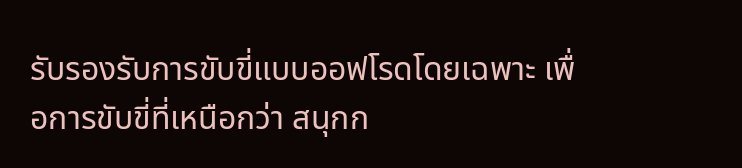รับรองรับการขับขี่แบบออฟโรดโดยเฉพาะ เพื่อการขับขี่ที่เหนือกว่า สนุกก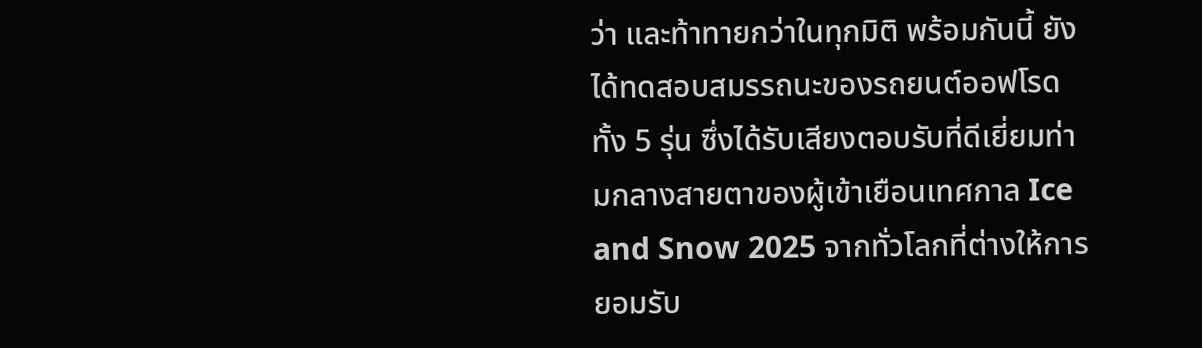ว่า และท้าทายกว่าในทุกมิติ พร้อมกันนี้ ยังได้ทดสอบสมรรถนะของรถยนต์ออฟโรดทั้ง 5 รุ่น ซึ่งได้รับเสียงตอบรับที่ดีเยี่ยมท่ามกลางสายตาของผู้เข้าเยือนเทศกาล Ice and Snow 2025 จากทั่วโลกที่ต่างให้การยอมรับ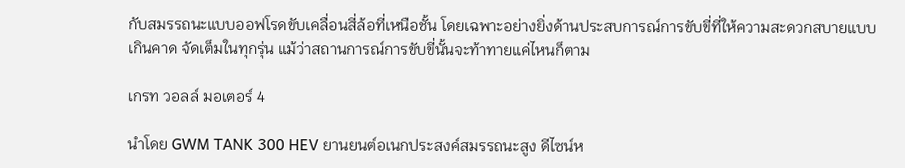กับสมรรถนะแบบออฟโรดขับเคลื่อนสี่ล้อที่เหนือชั้น โดยเฉพาะอย่างยิ่งด้านประสบการณ์การขับขี่ที่ให้ความสะดวกสบายแบบเกินคาด จัดเต็มในทุกรุ่น แม้ว่าสถานการณ์การขับขี่นั้นจะท้าทายแค่ไหนก็ตาม

เกรท วอลล์ มอเตอร์ 4

นำโดย GWM TANK 300 HEV ยานยนต์อเนกประสงค์สมรรถนะสูง ดีไซน์ห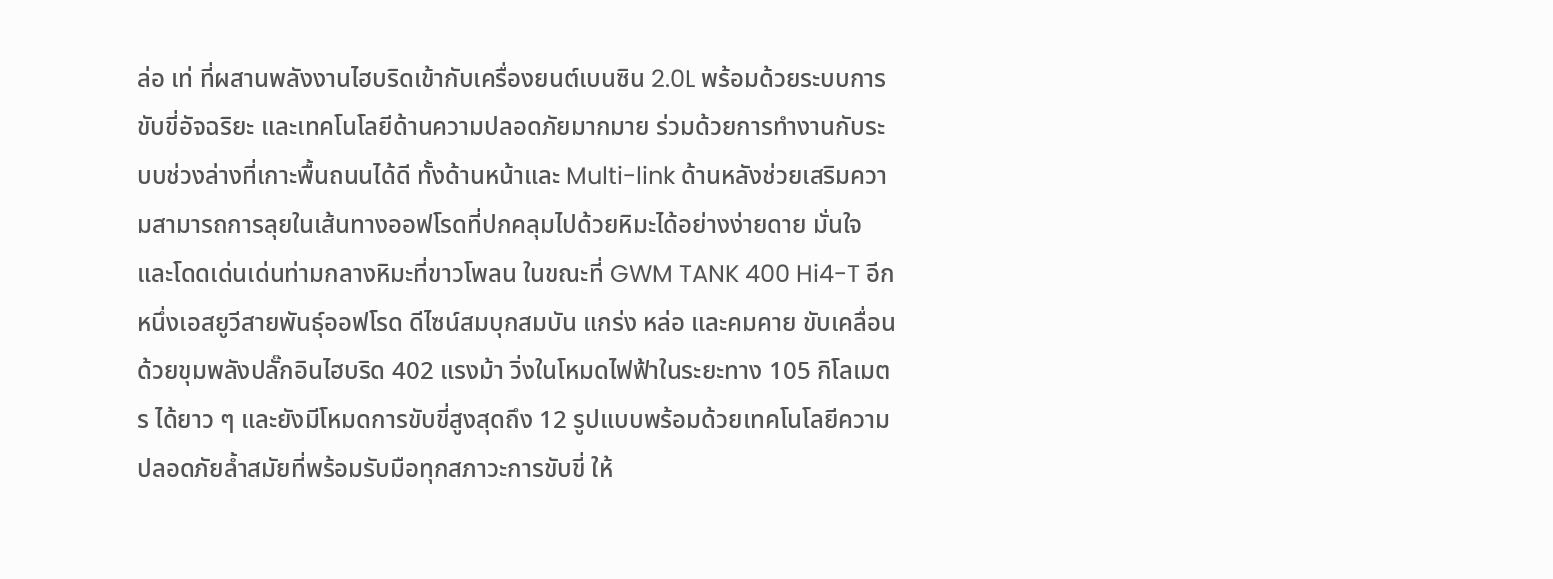ล่อ เท่ ที่ผสานพลังงานไฮบริดเข้ากับเครื่องยนต์เบนซิน 2.0L พร้อมด้วยระบบการขับขี่อัจฉริยะ และเทคโนโลยีด้านความปลอดภัยมากมาย ร่วมด้วยการทำงานกับระบบช่วงล่างที่เกาะพื้นถนนได้ดี ทั้งด้านหน้าและ Multi-link ด้านหลังช่วยเสริมความสามารถการลุยในเส้นทางออฟโรดที่ปกคลุมไปด้วยหิมะได้อย่างง่ายดาย มั่นใจ และโดดเด่นเด่นท่ามกลางหิมะที่ขาวโพลน ในขณะที่ GWM TANK 400 Hi4-T อีกหนึ่งเอสยูวีสายพันธุ์ออฟโรด ดีไซน์สมบุกสมบัน แกร่ง หล่อ และคมคาย ขับเคลื่อนด้วยขุมพลังปลั๊กอินไฮบริด 402 แรงม้า วิ่งในโหมดไฟฟ้าในระยะทาง 105 กิโลเมตร ได้ยาว ๆ และยังมีโหมดการขับขี่สูงสุดถึง 12 รูปแบบพร้อมด้วยเทคโนโลยีความปลอดภัยล้ำสมัยที่พร้อมรับมือทุกสภาวะการขับขี่ ให้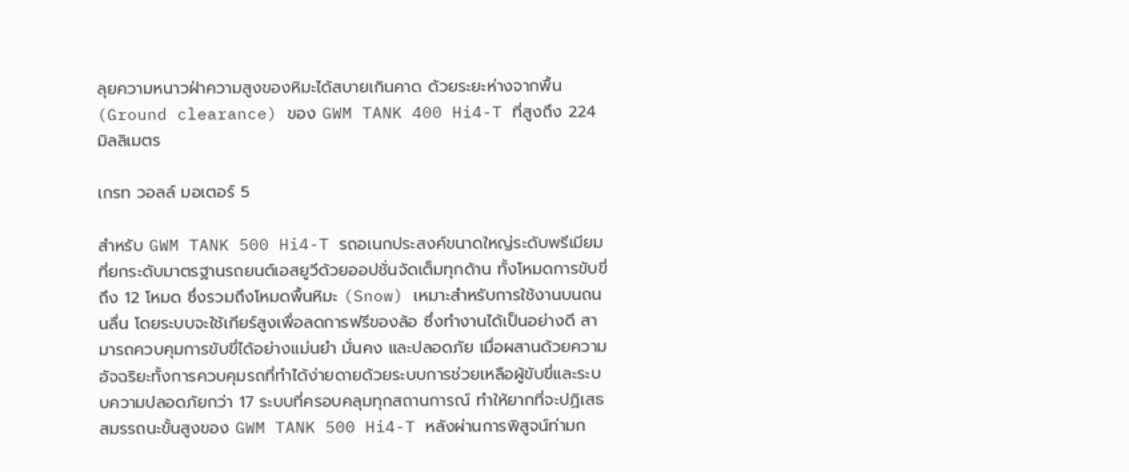ลุยความหนาวฝ่าความสูงของหิมะได้สบายเกินคาด ด้วยระยะห่างจากพื้น (Ground clearance) ของ GWM TANK 400 Hi4-T ที่สูงถึง 224 มิลลิเมตร

เกรท วอลล์ มอเตอร์ 5

สำหรับ GWM TANK 500 Hi4-T รถอเนกประสงค์ขนาดใหญ่ระดับพรีเมียมที่ยกระดับมาตรฐานรถยนต์เอสยูวีด้วยออปชั่นจัดเต็มทุกด้าน ทั้งโหมดการขับขี่ถึง 12 โหมด ซึ่งรวมถึงโหมดพื้นหิมะ (Snow) เหมาะสำหรับการใช้งานบนถนนลื่น โดยระบบจะใช้เกียร์สูงเพื่อลดการฟรีของล้อ ซึ่งทำงานได้เป็นอย่างดี สามารถควบคุมการขับขี่ได้อย่างแม่นยำ มั่นคง และปลอดภัย เมื่อผสานด้วยความอัจฉริยะทั้งการควบคุมรถที่ทำได้ง่ายดายด้วยระบบการช่วยเหลือผู้ขับขี่และระบบความปลอดภัยกว่า 17 ระบบที่ครอบคลุมทุกสถานการณ์ ทำให้ยากที่จะปฏิเสธสมรรถนะขั้นสูงของ GWM TANK 500 Hi4-T หลังผ่านการพิสูจน์ท่ามก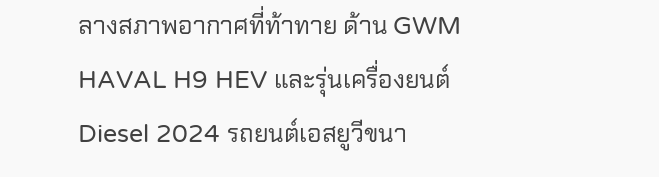ลางสภาพอากาศที่ท้าทาย ด้าน GWM HAVAL H9 HEV และรุ่นเครื่องยนต์ Diesel 2024 รถยนต์เอสยูวีขนา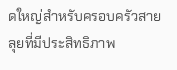ดใหญ่สำหรับครอบครัวสายลุยที่มีประสิทธิภาพ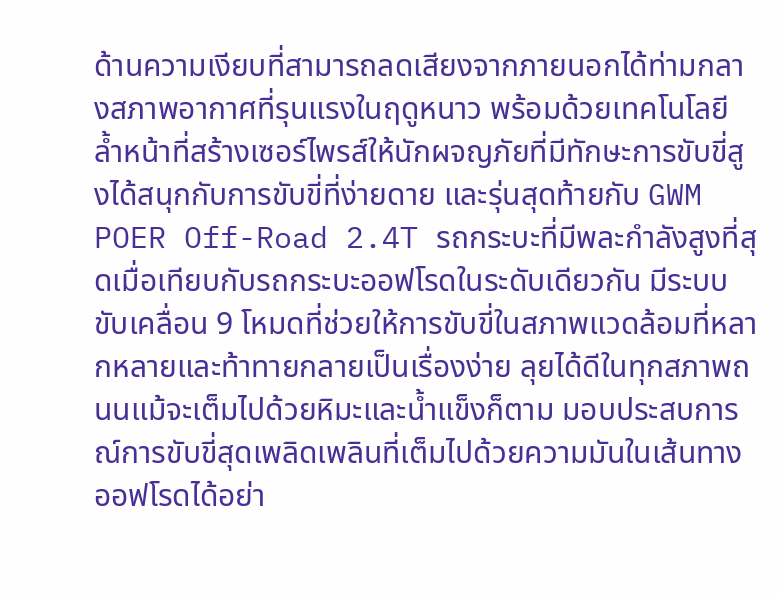ด้านความเงียบที่สามารถลดเสียงจากภายนอกได้ท่ามกลางสภาพอากาศที่รุนแรงในฤดูหนาว พร้อมด้วยเทคโนโลยีล้ำหน้าที่สร้างเซอร์ไพรส์ให้นักผจญภัยที่มีทักษะการขับขี่สูงได้สนุกกับการขับขี่ที่ง่ายดาย และรุ่นสุดท้ายกับ GWM POER Off-Road 2.4T รถกระบะที่มีพละกำลังสูงที่สุดเมื่อเทียบกับรถกระบะออฟโรดในระดับเดียวกัน มีระบบขับเคลื่อน 9 โหมดที่ช่วยให้การขับขี่ในสภาพแวดล้อมที่หลากหลายและท้าทายกลายเป็นเรื่องง่าย ลุยได้ดีในทุกสภาพถนนแม้จะเต็มไปด้วยหิมะและน้ำแข็งก็ตาม มอบประสบการณ์การขับขี่สุดเพลิดเพลินที่เต็มไปด้วยความมันในเส้นทางออฟโรดได้อย่า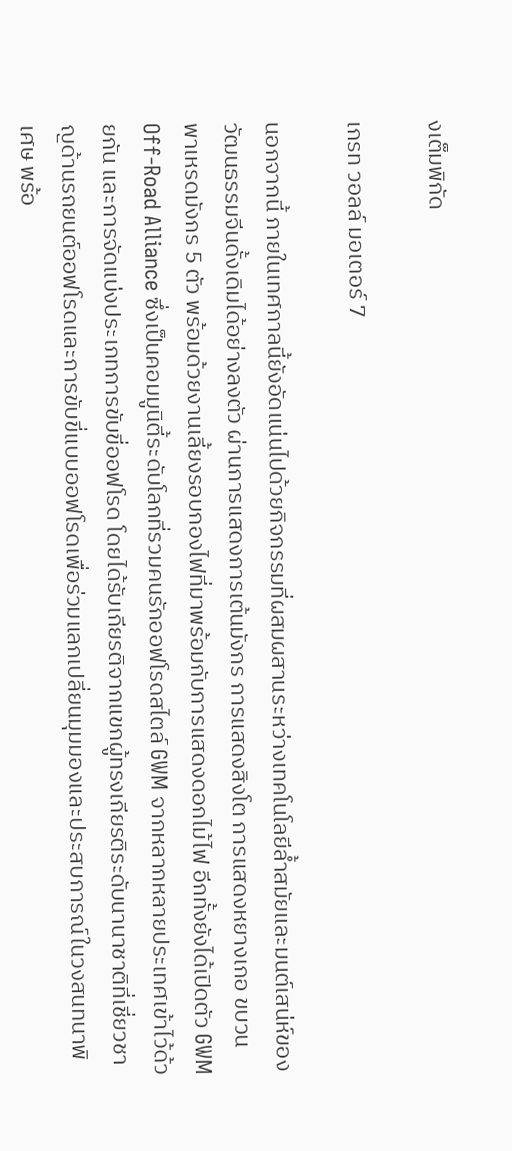งเต็มพิกัด

เกรท วอลล์ มอเตอร์ 7

นอกจากนี้ ภายในเทศกาลนี้ยังอัดแน่นไปด้วยกิจกรรมที่ผสมผสานระหว่างเทคโนโลยีล้ำสมัยและมนต์เสน่ห์ของวัฒนธรรมจีนดั้งเดิมได้อย่างลงตัว ผ่านการแสดงการเต้นมังกร การแสดงสิงโต การแสดงหยางเกอ ขบวนพาเหรดมังกร 5 ตัว พร้อมด้วยงานเลี้ยงรอบกองไฟที่มาพร้อมกับการแสดงดอกไม้ไฟ อีกทั้งยังได้เปิดตัว GWM Off-Road Alliance ซึ่งเป็นคอมมูนิตี้ระดับโลกที่รวมคนรักออฟโรดสไตล์ GWM จากหลากหลายประเทศเข้าไว้ด้วยกัน และการจัดแบ่งประเภทการขับขี่ออฟโรด โดยได้รับเกียรติจากแขกผู้ทรงเกียรติระดับนานาชาติที่เชี่ยวชาญด้านรถยนต์ออฟโรดและการขับขี่แบบออฟโรดเพื่อร่วมแลกเปลี่ยนมุมมองและประสบการณ์ในวงสนทนาพิเศษ พร้อ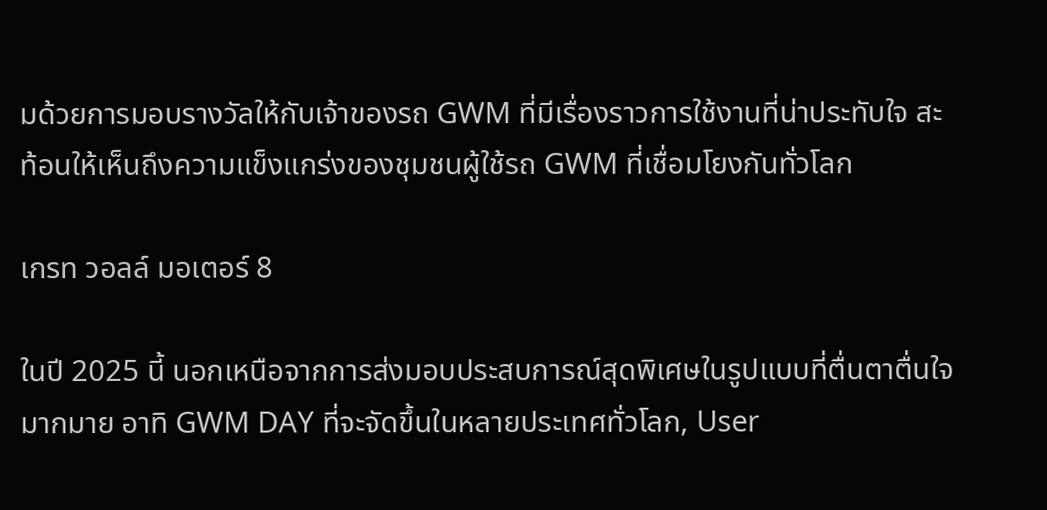มด้วยการมอบรางวัลให้กับเจ้าของรถ GWM ที่มีเรื่องราวการใช้งานที่น่าประทับใจ สะท้อนให้เห็นถึงความแข็งแกร่งของชุมชนผู้ใช้รถ GWM ที่เชื่อมโยงกันทั่วโลก

เกรท วอลล์ มอเตอร์ 8

ในปี 2025 นี้ นอกเหนือจากการส่งมอบประสบการณ์สุดพิเศษในรูปแบบที่ตื่นตาตื่นใจมากมาย อาทิ GWM DAY ที่จะจัดขึ้นในหลายประเทศทั่วโลก, User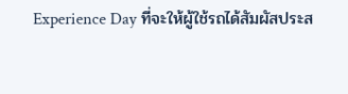Experience Day ที่จะให้ผู้ใช้รถได้สัมผัสประส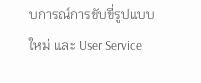บการณ์การขับขี่รูปแบบใหม่ และ User Service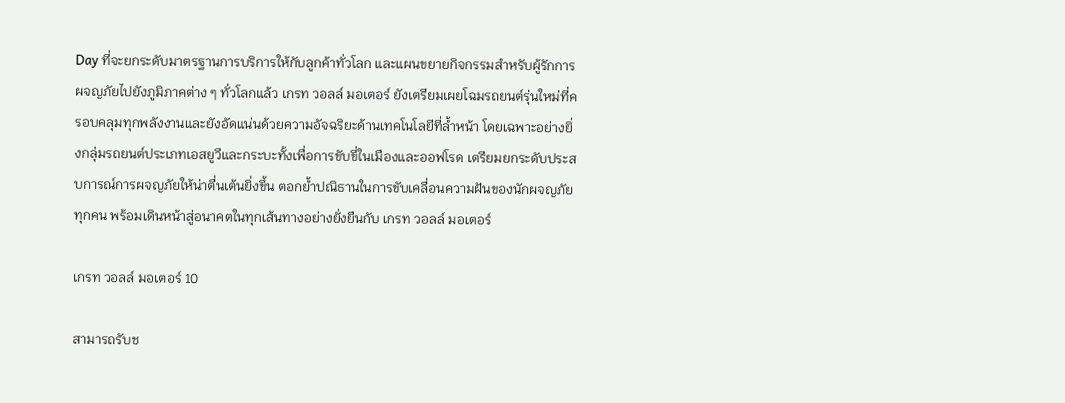Day ที่จะยกระดับมาตรฐานการบริการให้กับลูกค้าทั่วโลก และแผนขยายกิจกรรมสำหรับผู้รักการผจญภัยไปยังภูมิภาคต่าง ๆ ทั่วโลกแล้ว เกรท วอลล์ มอเตอร์ ยังเตรียมเผยโฉมรถยนต์รุ่นใหม่ที่ครอบคลุมทุกพลังงานและยังอัดแน่นด้วยความอัจฉริยะด้านเทคโนโลยีที่ล้ำหน้า โดยเฉพาะอย่างยิ่งกลุ่มรถยนต์ประเภทเอสยูวีและกระบะทั้งเพื่อการขับขี่ในเมืองและออฟโรด เตรียมยกระดับประสบการณ์การผจญภัยให้น่าตื่นเต้นยิ่งขึ้น ตอกย้ำปณิธานในการขับเคลื่อนความฝันของนักผจญภัยทุกคน พร้อมเดินหน้าสู่อนาคตในทุกเส้นทางอย่างยั่งยืนกับ เกรท วอลล์ มอเตอร์

เกรท วอลล์ มอเตอร์ 10

สามารถรับช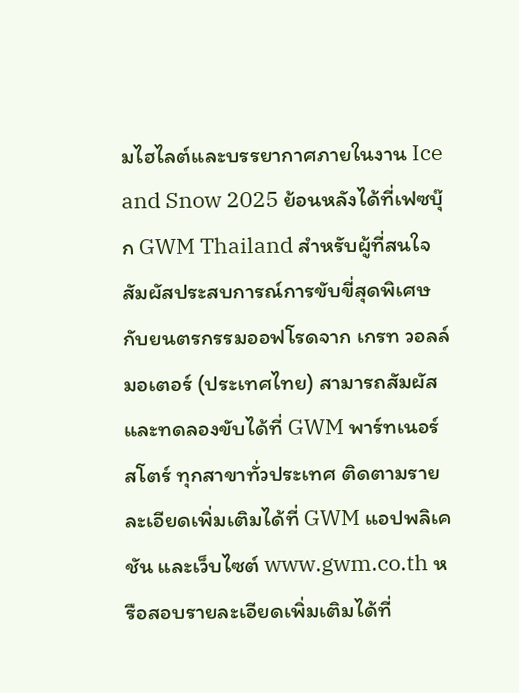มไฮไลต์และบรรยากาศภายในงาน Ice and Snow 2025 ย้อนหลังได้ที่เฟซบุ๊ก GWM Thailand สำหรับผู้ที่สนใจสัมผัสประสบการณ์การขับขี่สุดพิเศษกับยนตรกรรมออฟโรดจาก เกรท วอลล์ มอเตอร์ (ประเทศไทย) สามารถสัมผัสและทดลองขับได้ที่ GWM พาร์ทเนอร์ สโตร์ ทุกสาขาทั่วประเทศ ติดตามรายละเอียดเพิ่มเติมได้ที่ GWM แอปพลิเคชัน และเว็บไซต์ www.gwm.co.th หรือสอบรายละเอียดเพิ่มเติมได้ที่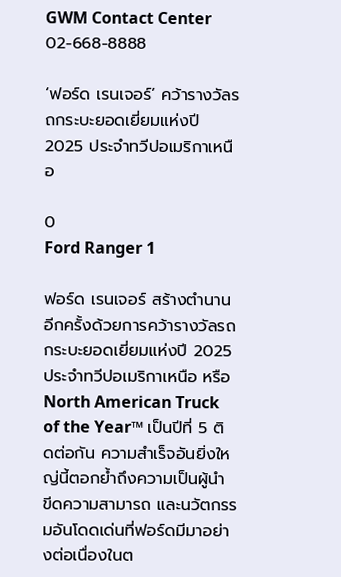GWM Contact Center 02-668-8888

‘ฟอร์ด เรนเจอร์’ คว้ารางวัลรถกระบะยอดเยี่ยมแห่งปี 2025 ประจำทวีปอเมริกาเหนือ

0
Ford Ranger 1

ฟอร์ด เรนเจอร์ สร้างตำนานอีกครั้งด้วยการคว้ารางวัลรถกระบะยอดเยี่ยมแห่งปี 2025 ประจำทวีปอเมริกาเหนือ หรือ North American Truck of the Year™ เป็นปีที่ 5 ติดต่อกัน ความสำเร็จอันยิ่งใหญ่นี้ตอกย้ำถึงความเป็นผู้นำ ขีดความสามารถ และนวัตกรรมอันโดดเด่นที่ฟอร์ดมีมาอย่างต่อเนื่องในต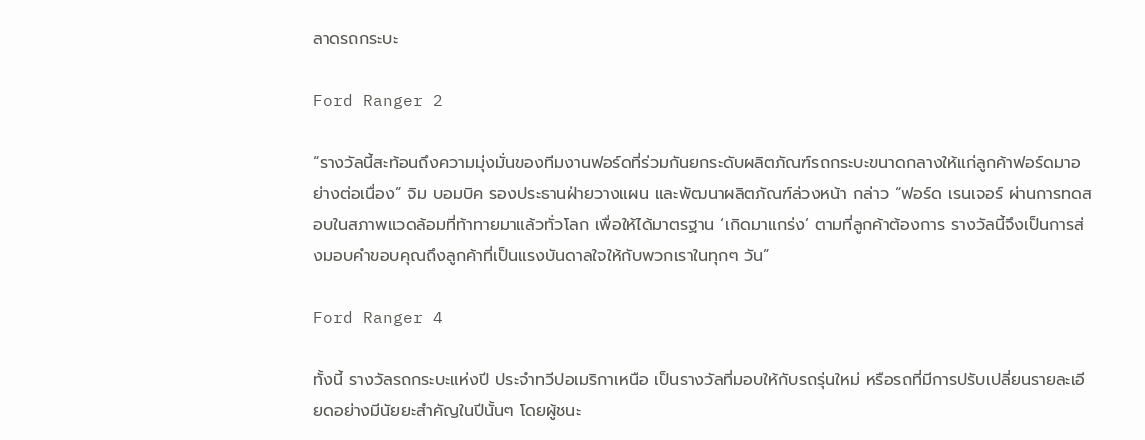ลาดรถกระบะ

Ford Ranger 2

“รางวัลนี้สะท้อนถึงความมุ่งมั่นของทีมงานฟอร์ดที่ร่วมกันยกระดับผลิตภัณฑ์รถกระบะขนาดกลางให้แก่ลูกค้าฟอร์ดมาอย่างต่อเนื่อง” จิม บอมบิค รองประธานฝ่ายวางแผน และพัฒนาผลิตภัณฑ์ล่วงหน้า กล่าว “ฟอร์ด เรนเจอร์ ผ่านการทดสอบในสภาพแวดล้อมที่ท้าทายมาแล้วทั่วโลก เพื่อให้ได้มาตรฐาน ‘เกิดมาแกร่ง’ ตามที่ลูกค้าต้องการ รางวัลนี้จึงเป็นการส่งมอบคำขอบคุณถึงลูกค้าที่เป็นแรงบันดาลใจให้กับพวกเราในทุกๆ วัน”

Ford Ranger 4

ทั้งนี้ รางวัลรถกระบะแห่งปี ประจำทวีปอเมริกาเหนือ เป็นรางวัลที่มอบให้กับรถรุ่นใหม่ หรือรถที่มีการปรับเปลี่ยนรายละเอียดอย่างมีนัยยะสำคัญในปีนั้นๆ โดยผู้ชนะ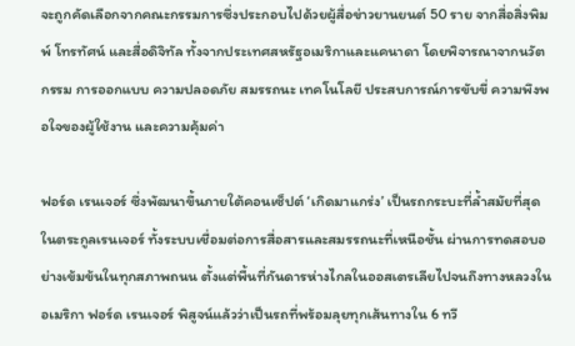จะถูกคัดเลือกจากคณะกรรมการซึ่งประกอบไปด้วยผู้สื่อข่าวยานยนต์ 50 ราย จากสื่อสิ่งพิมพ์ โทรทัศน์ และสื่อดิจิทัล ทั้งจากประเทศสหรัฐอเมริกาและแคนาดา โดยพิจารณาจากนวัตกรรม การออกแบบ ความปลอดภัย สมรรถนะ เทคโนโลยี ประสบการณ์การขับขี่ ความพึงพอใจของผู้ใช้งาน และความคุ้มค่า

ฟอร์ด เรนเจอร์ ซึ่งพัฒนาขึ้นภายใต้คอนเซ็ปต์ ‘เกิดมาแกร่ง’ เป็นรถกระบะที่ล้ำสมัยที่สุดในตระกูลเรนเจอร์ ทั้งระบบเชื่อมต่อการสื่อสารและสมรรถนะที่เหนือชั้น ผ่านการทดสอบอย่างเข้มข้นในทุกสภาพถนน ตั้งแต่พื้นที่กันดารห่างไกลในออสเตรเลียไปจนถึงทางหลวงในอเมริกา ฟอร์ด เรนเจอร์ พิสูจน์แล้วว่าเป็นรถที่พร้อมลุยทุกเส้นทางใน 6 ทวี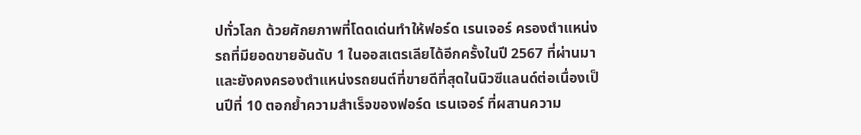ปทั่วโลก ด้วยศักยภาพที่โดดเด่นทำให้ฟอร์ด เรนเจอร์ ครองตำแหน่งรถที่มียอดขายอันดับ 1 ในออสเตรเลียได้อีกครั้งในปี 2567 ที่ผ่านมา และยังคงครองตำแหน่งรถยนต์ที่ขายดีที่สุดในนิวซีแลนด์ต่อเนื่องเป็นปีที่ 10 ตอกย้ำความสำเร็จของฟอร์ด เรนเจอร์ ที่ผสานความ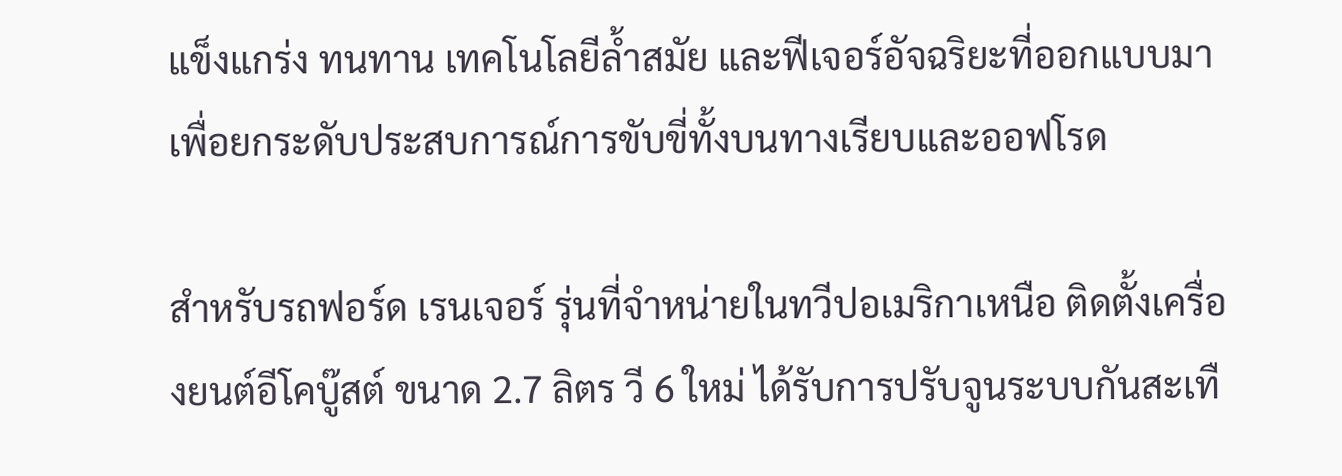แข็งแกร่ง ทนทาน เทคโนโลยีล้ำสมัย และฟีเจอร์อัจฉริยะที่ออกแบบมาเพื่อยกระดับประสบการณ์การขับขี่ทั้งบนทางเรียบและออฟโรด

สำหรับรถฟอร์ด เรนเจอร์ รุ่นที่จำหน่ายในทวีปอเมริกาเหนือ ติดตั้งเครื่องยนต์อีโคบู๊สต์ ขนาด 2.7 ลิตร วี 6 ใหม่ ได้รับการปรับจูนระบบกันสะเทื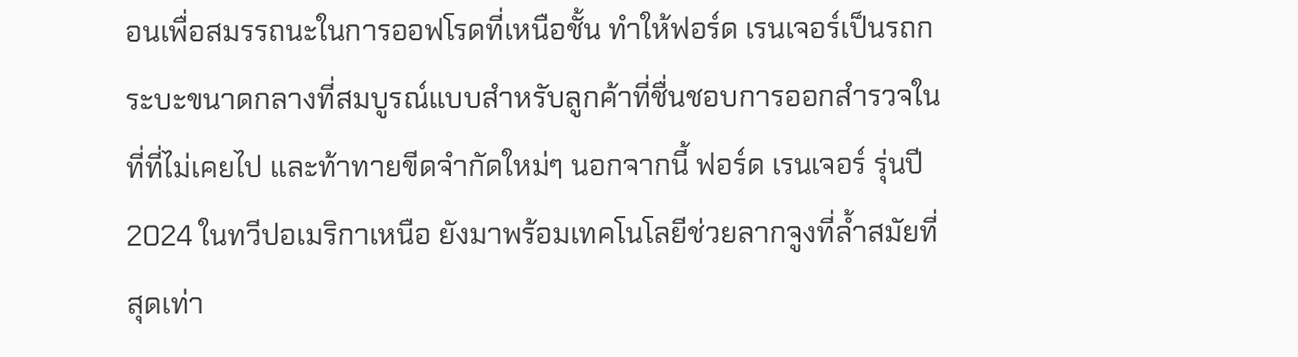อนเพื่อสมรรถนะในการออฟโรดที่เหนือชั้น ทำให้ฟอร์ด เรนเจอร์เป็นรถกระบะขนาดกลางที่สมบูรณ์แบบสำหรับลูกค้าที่ชื่นชอบการออกสำรวจในที่ที่ไม่เคยไป และท้าทายขีดจำกัดใหม่ๆ นอกจากนี้ ฟอร์ด เรนเจอร์ รุ่นปี 2024 ในทวีปอเมริกาเหนือ ยังมาพร้อมเทคโนโลยีช่วยลากจูงที่ล้ำสมัยที่สุดเท่า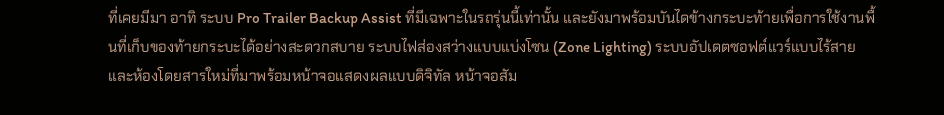ที่เคยมีมา อาทิ ระบบ Pro Trailer Backup Assist ที่มีเฉพาะในรถรุ่นนี้เท่านั้น และยังมาพร้อมบันไดข้างกระบะท้ายเพื่อการใช้งานพื้นที่เก็บของท้ายกระบะได้อย่างสะดวกสบาย ระบบไฟส่องสว่างแบบแบ่งโซน (Zone Lighting) ระบบอัปเดตซอฟต์แวร์แบบไร้สาย และห้องโดยสารใหม่ที่มาพร้อมหน้าจอแสดงผลแบบดิจิทัล หน้าจอสัม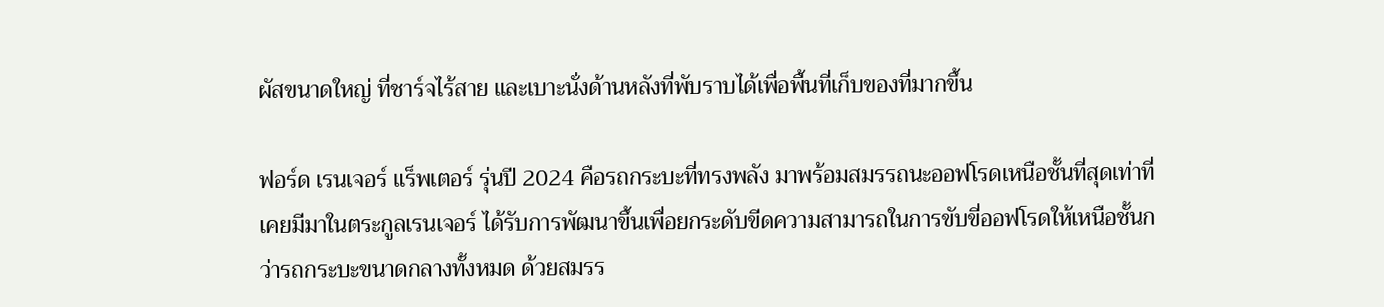ผัสขนาดใหญ่ ที่ชาร์จไร้สาย และเบาะนั่งด้านหลังที่พับราบได้เพื่อพื้นที่เก็บของที่มากขึ้น

ฟอร์ด เรนเจอร์ แร็พเตอร์ รุ่นปี 2024 คือรถกระบะที่ทรงพลัง มาพร้อมสมรรถนะออฟโรดเหนือชั้นที่สุดเท่าที่เคยมีมาในตระกูลเรนเจอร์ ได้รับการพัฒนาขึ้นเพื่อยกระดับขีดความสามารถในการขับขี่ออฟโรดให้เหนือชั้นกว่ารถกระบะขนาดกลางทั้งหมด ด้วยสมรร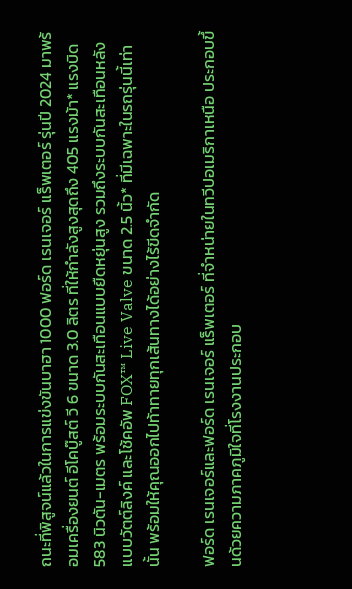ถนะที่พิสูจน์แล้วในการแข่งขันบาฮา 1000 ฟอร์ด เรนเจอร์ แร็พเตอร์ รุ่นปี 2024 มาพร้อมเครื่องยนต์ อีโคบู๊สต์ วี 6 ขนาด 3.0 ลิตร ที่ให้กำลังสูงสุดถึง 405 แรงม้า* แรงบิด 583 นิวตัน-เมตร พร้อมระบบกันสะเทือนแบบยืดหยุ่นสูง รวมถึงระบบกันสะเทือนหลังแบบวัตต์ลิงค์ และโช้คอัพ FOX™ Live Valve ขนาด 2.5 นิ้ว* ที่มีเฉพาะในรถรุ่นนี้เท่านั้น พร้อมให้คุณออกไปท้าทายทุกเส้นทางได้อย่างไร้ขีดจำกัด

ฟอร์ด เรนเจอร์และฟอร์ด เรนเจอร์ แร็พเตอร์ ที่จำหน่ายในทวีปอเมริกาเหนือ ประกอบขึ้นด้วยความภาคภูมิใจที่โรงงานประกอบ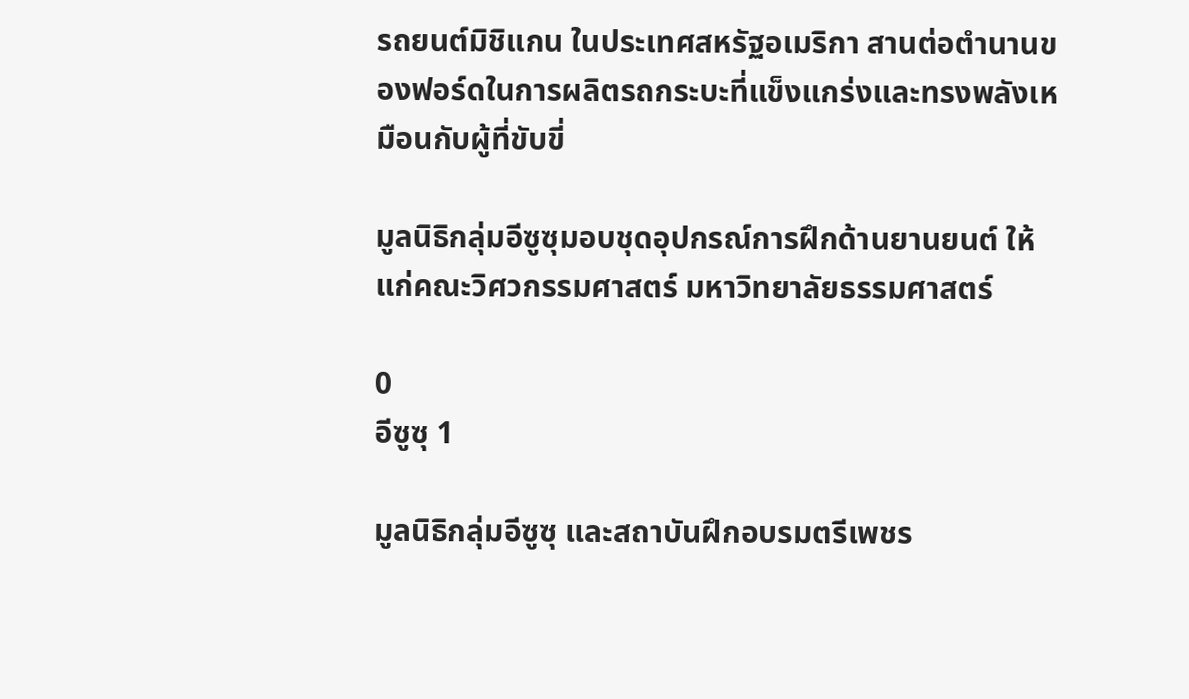รถยนต์มิชิแกน ในประเทศสหรัฐอเมริกา สานต่อตำนานของฟอร์ดในการผลิตรถกระบะที่แข็งแกร่งและทรงพลังเหมือนกับผู้ที่ขับขี่

มูลนิธิกลุ่มอีซูซุมอบชุดอุปกรณ์การฝึกด้านยานยนต์ ให้แก่คณะวิศวกรรมศาสตร์ มหาวิทยาลัยธรรมศาสตร์

0
อีซูซุ 1

มูลนิธิกลุ่มอีซูซุ และสถาบันฝึกอบรมตรีเพชร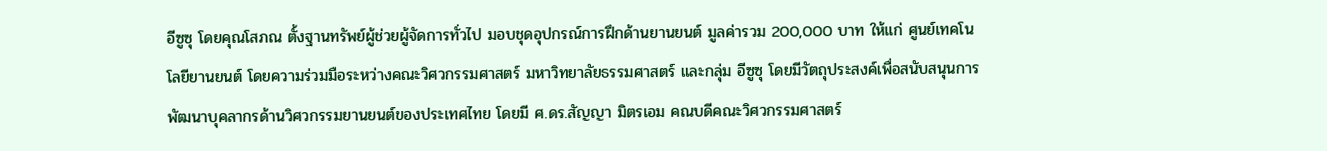อีซูซุ โดยคุณโสภณ ตั้งฐานทรัพย์ผู้ช่วยผู้จัดการทั่วไป มอบชุดอุปกรณ์การฝึกด้านยานยนต์ มูลค่ารวม 200,000 บาท ให้แก่ ศูนย์เทคโนโลยียานยนต์ โดยความร่วมมือระหว่างคณะวิศวกรรมศาสตร์ มหาวิทยาลัยธรรมศาสตร์ และกลุ่ม อีซูซุ โดยมีวัตถุประสงค์เพื่อสนับสนุนการพัฒนาบุคลากรด้านวิศวกรรมยานยนต์ของประเทศไทย โดยมี ศ.ดร.สัญญา มิตรเอม คณบดีคณะวิศวกรรมศาสตร์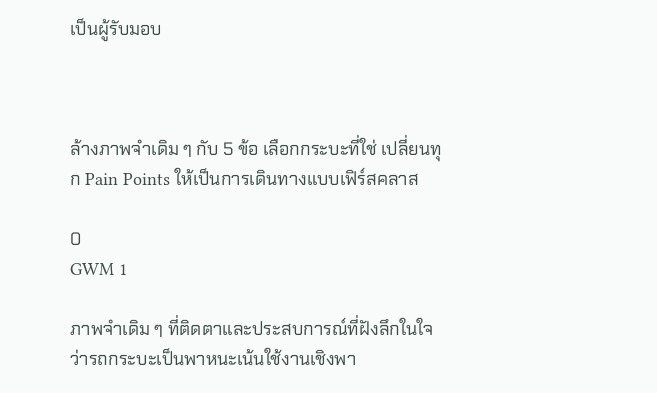เป็นผู้รับมอบ



ล้างภาพจำเดิม ๆ กับ 5 ข้อ เลือกกระบะที่ใช่ เปลี่ยนทุก Pain Points ให้เป็นการเดินทางแบบเฟิร์สคลาส

0
GWM 1

ภาพจำเดิม ๆ ที่ติดตาและประสบการณ์ที่ฝังลึกในใจ ว่ารถกระบะเป็นพาหนะเน้นใช้งานเชิงพา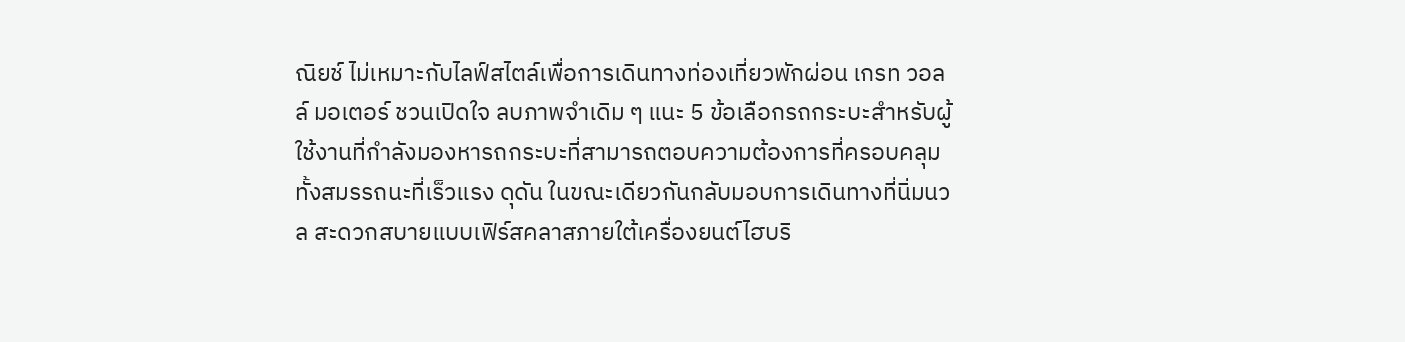ณิยช์ ไม่เหมาะกับไลฟ์สไตล์เพื่อการเดินทางท่องเที่ยวพักผ่อน เกรท วอลล์ มอเตอร์ ชวนเปิดใจ ลบภาพจำเดิม ๆ แนะ 5 ข้อเลือกรถกระบะสำหรับผู้ใช้งานที่กำลังมองหารถกระบะที่สามารถตอบความต้องการที่ครอบคลุมทั้งสมรรถนะที่เร็วแรง ดุดัน ในขณะเดียวกันกลับมอบการเดินทางที่นิ่มนวล สะดวกสบายแบบเฟิร์สคลาสภายใต้เครื่องยนต์ไฮบริ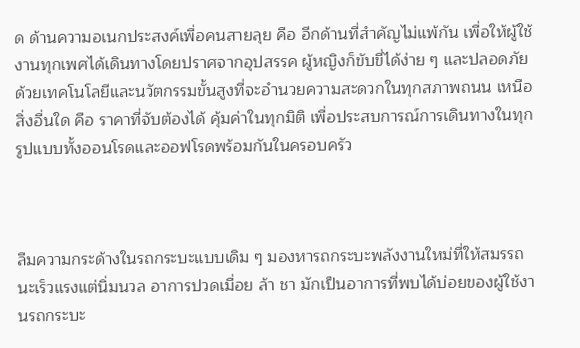ด ด้านความอเนกประสงค์เพื่อคนสายลุย คือ อีกด้านที่สำคัญไม่แพ้กัน เพื่อให้ผู้ใช้งานทุกเพศได้เดินทางโดยปราศจากอุปสรรค ผู้หญิงก็ขับขี่ได้ง่าย ๆ และปลอดภัยด้วยเทคโนโลยีและนวัตกรรมขั้นสูงที่จะอำนวยความสะดวกในทุกสภาพถนน เหนือสิ่งอื่นใด คือ ราคาที่จับต้องได้ คุ้มค่าในทุกมิติ เพื่อประสบการณ์การเดินทางในทุกรูปแบบทั้งออนโรดและออฟโรดพร้อมกันในครอบครัว



ลืมความกระด้างในรถกระบะแบบเดิม ๆ มองหารถกระบะพลังงานใหม่ที่ให้สมรรถนะเร็วแรงแต่นิ่มนวล อาการปวดเมื่อย ล้า ชา มักเป็นอาการที่พบได้บ่อยของผู้ใช้งานรถกระบะ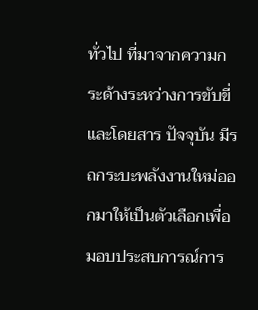ทั่วไป ที่มาจากความกระด้างระหว่างการขับขี่และโดยสาร ปัจจุบัน มีรถกระบะพลังงานใหม่ออกมาให้เป็นตัวเลือกเพื่อมอบประสบการณ์การ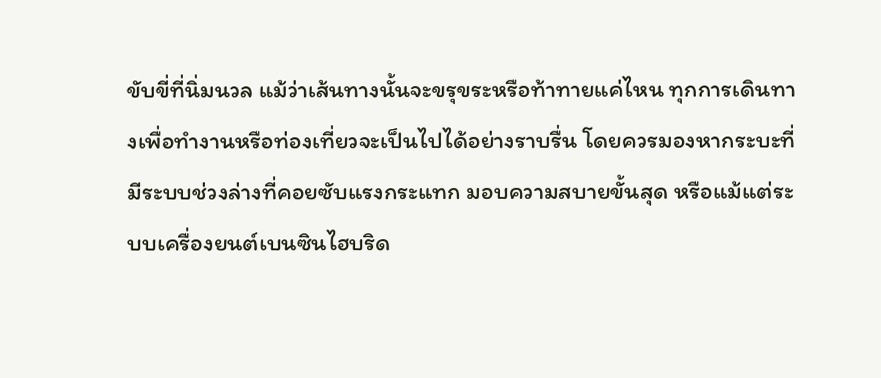ขับขี่ที่นิ่มนวล แม้ว่าเส้นทางนั้นจะขรุขระหรือท้าทายแค่ไหน ทุกการเดินทางเพื่อทำงานหรือท่องเที่ยวจะเป็นไปได้อย่างราบรื่น โดยควรมองหากระบะที่มีระบบช่วงล่างที่คอยซับแรงกระแทก มอบความสบายขั้นสุด หรือแม้แต่ระบบเครื่องยนต์เบนซินไฮบริด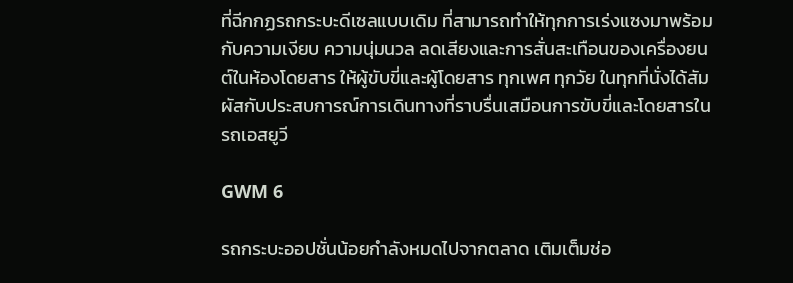ที่ฉีกกฏรถกระบะดีเซลแบบเดิม ที่สามารถทำให้ทุกการเร่งแซงมาพร้อมกับความเงียบ ความนุ่มนวล ลดเสียงและการสั่นสะเทือนของเครื่องยนต์ในห้องโดยสาร ให้ผู้ขับขี่และผู้โดยสาร ทุกเพศ ทุกวัย ในทุกที่นั่งได้สัมผัสกับประสบการณ์การเดินทางที่ราบรื่นเสมือนการขับขี่และโดยสารในรถเอสยูวี

GWM 6

รถกระบะออปชั่นน้อยกำลังหมดไปจากตลาด เติมเต็มช่อ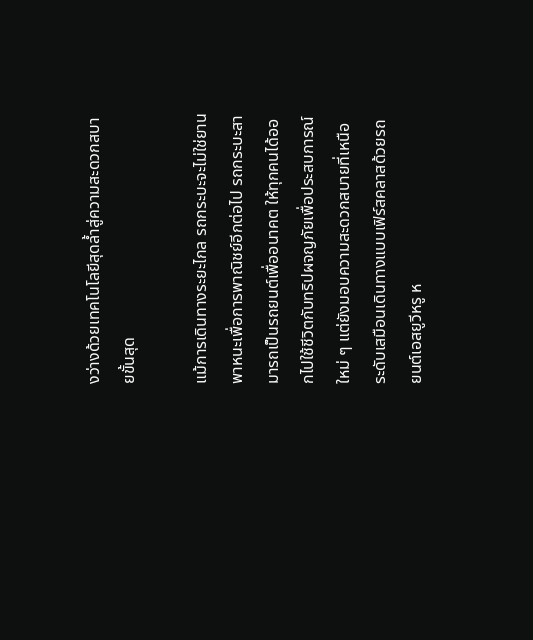งว่างด้วยเทคโนโลยีสุดล้ำสู่ความสะดวกสบายขั้นสุด

แม้การเดินทางระยะไกล รถกระบะจะไม่ใช่ยานพาหนะเพื่อการพาณิชย์อีกต่อไป รถกระบะสามารถเป็นรถยนต์เพื่ออนาคต ให้ทุกคนได้ออกไปใช้ชีวิตกับทริปผจญภัยเพื่อประสบการณ์ใหม่ ๆ แต่ยังมอบความสะดวกสบายที่เหนือระดับเสมือนเดินทางแบบเฟิร์สคลาสด้วยรถยนต์เอสยูวีหรู ห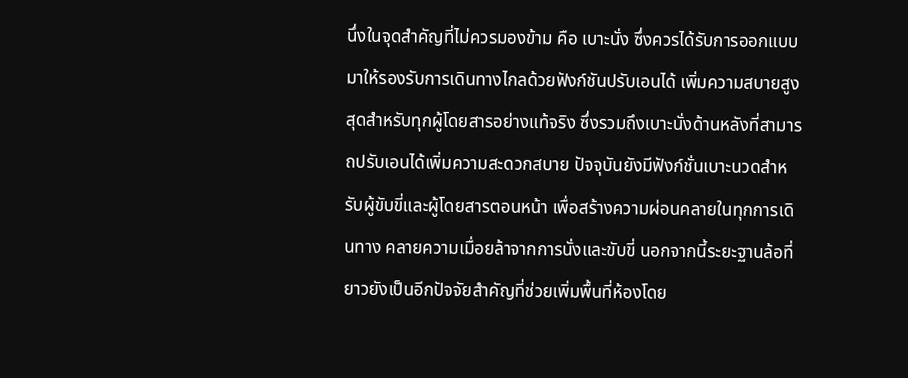นึ่งในจุดสำคัญที่ไม่ควรมองข้าม คือ เบาะนั่ง ซึ่งควรได้รับการออกแบบมาให้รองรับการเดินทางไกลด้วยฟังก์ชันปรับเอนได้ เพิ่มความสบายสูงสุดสำหรับทุกผู้โดยสารอย่างแท้จริง ซึ่งรวมถึงเบาะนั่งด้านหลังที่สามารถปรับเอนได้เพิ่มความสะดวกสบาย ปัจจุบันยังมีฟังก์ชั่นเบาะนวดสำหรับผู้ขับขี่และผู้โดยสารตอนหน้า เพื่อสร้างความผ่อนคลายในทุกการเดินทาง คลายความเมื่อยล้าจากการนั่งและขับขี่ นอกจากนี้ระยะฐานล้อที่ยาวยังเป็นอีกปัจจัยสำคัญที่ช่วยเพิ่มพื้นที่ห้องโดย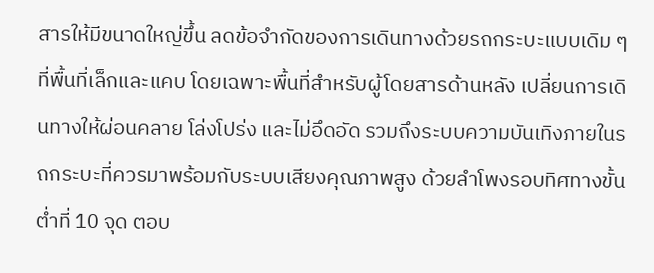สารให้มีขนาดใหญ่ขึ้น ลดข้อจำกัดของการเดินทางด้วยรถกระบะแบบเดิม ๆ ที่พื้นที่เล็กและแคบ โดยเฉพาะพื้นที่สำหรับผู้โดยสารด้านหลัง เปลี่ยนการเดินทางให้ผ่อนคลาย โล่งโปร่ง และไม่อึดอัด รวมถึงระบบความบันเทิงภายในรถกระบะที่ควรมาพร้อมกับระบบเสียงคุณภาพสูง ด้วยลำโพงรอบทิศทางขั้นต่ำที่ 10 จุด ตอบ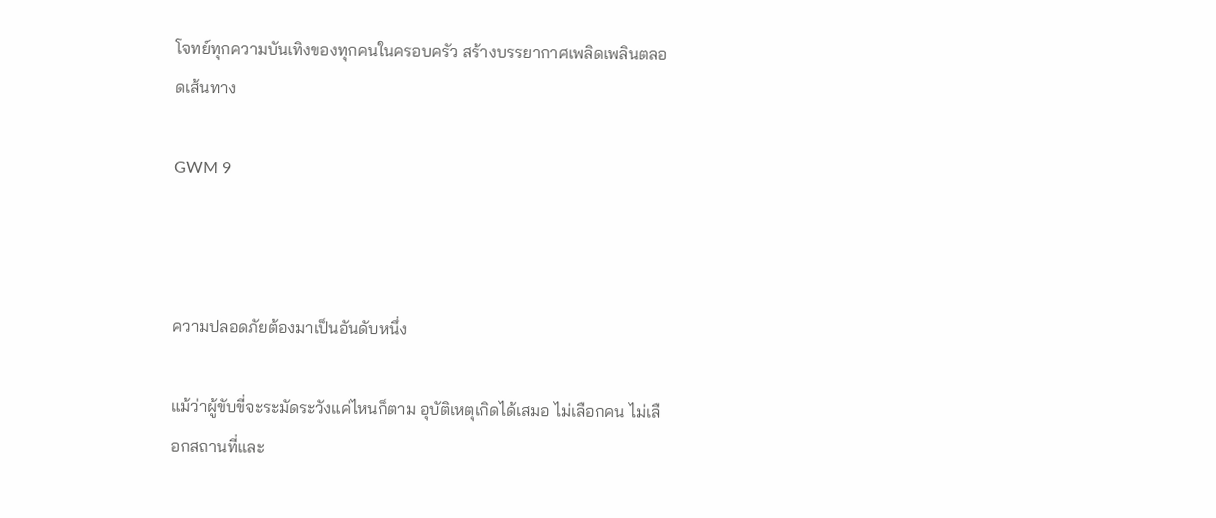โจทย์ทุกความบันเทิงของทุกคนในครอบครัว สร้างบรรยากาศเพลิดเพลินตลอดเส้นทาง

GWM 9



ความปลอดภัยต้องมาเป็นอันดับหนึ่ง

แม้ว่าผู้ขับขี่จะระมัดระวังแค่ไหนก็ตาม อุบัติเหตุเกิดได้เสมอ ไม่เลือกคน ไม่เลือกสถานที่และ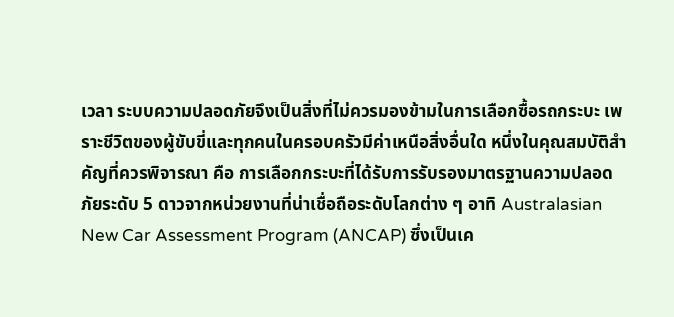เวลา ระบบความปลอดภัยจึงเป็นสิ่งที่ไม่ควรมองข้ามในการเลือกซื้อรถกระบะ เพราะชีวิตของผู้ขับขี่และทุกคนในครอบครัวมีค่าเหนือสิ่งอื่นใด หนึ่งในคุณสมบัติสำคัญที่ควรพิจารณา คือ การเลือกกระบะที่ได้รับการรับรองมาตรฐานความปลอดภัยระดับ 5 ดาวจากหน่วยงานที่น่าเชื่อถือระดับโลกต่าง ๆ อาทิ Australasian New Car Assessment Program (ANCAP) ซึ่งเป็นเค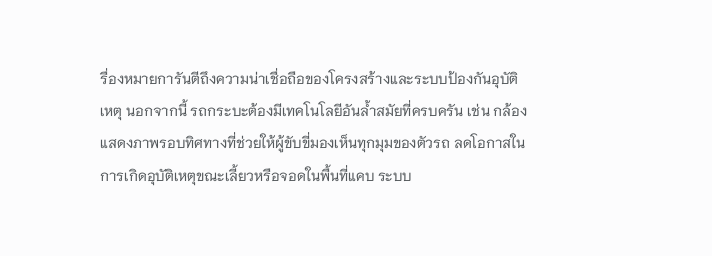รื่องหมายการันตีถึงความน่าเชื่อถือของโครงสร้างและระบบป้องกันอุบัติเหตุ นอกจากนี้ รถกระบะต้องมีเทคโนโลยีอันล้ำสมัยที่ครบครัน เช่น กล้องแสดงภาพรอบทิศทางที่ช่วยให้ผู้ขับขี่มองเห็นทุกมุมของตัวรถ ลดโอกาสในการเกิดอุบัติเหตุขณะเลี้ยวหรือจอดในพื้นที่แคบ ระบบ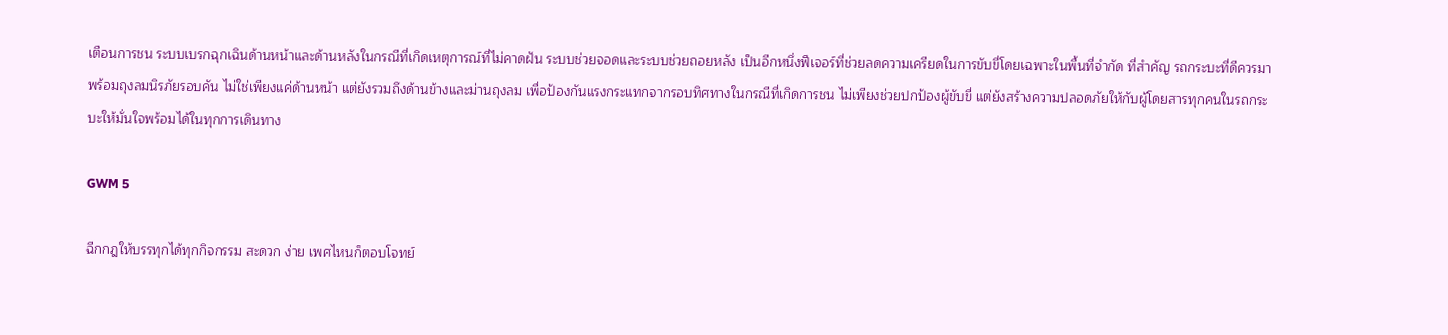เตือนการชน ระบบเบรกฉุกเฉินด้านหน้าและด้านหลังในกรณีที่เกิดเหตุการณ์ที่ไม่คาดฝัน ระบบช่วยจอดและระบบช่วยถอยหลัง เป็นอีกหนึ่งฟีเจอร์ที่ช่วยลดความเครียดในการขับขี่โดยเฉพาะในพื้นที่จำกัด ที่สำคัญ รถกระบะที่ดีควรมาพร้อมถุงลมนิรภัยรอบคัน ไม่ใช่เพียงแค่ด้านหน้า แต่ยังรวมถึงด้านข้างและม่านถุงลม เพื่อป้องกันแรงกระแทกจากรอบทิศทางในกรณีที่เกิดการชน ไม่เพียงช่วยปกป้องผู้ขับขี่ แต่ยังสร้างความปลอดภัยให้กับผู้โดยสารทุกคนในรถกระบะให้มั่นใจพร้อมได้ในทุกการเดินทาง

GWM 5

ฉีกกฎให้บรรทุกได้ทุกกิจกรรม สะดวก ง่าย เพศไหนก็ตอบโจทย์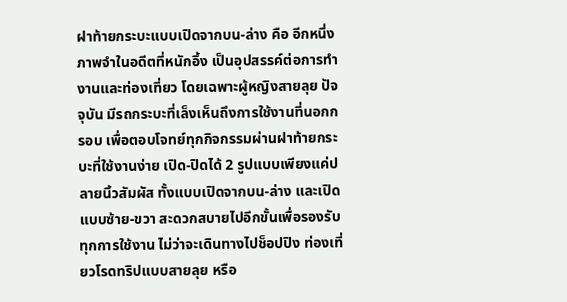ฝาท้ายกระบะแบบเปิดจากบน-ล่าง คือ อีกหนึ่งภาพจำในอดีตที่หนักอึ้ง เป็นอุปสรรค์ต่อการทำงานและท่องเที่ยว โดยเฉพาะผู้หญิงสายลุย ปัจจุบัน มีรถกระบะที่เล็งเห็นถึงการใช้งานที่นอกกรอบ เพื่อตอบโจทย์ทุกกิจกรรมผ่านฝาท้ายกระบะที่ใช้งานง่าย เปิด-ปิดได้ 2 รูปแบบเพียงแค่ปลายนิ้วสัมผัส ทั้งแบบเปิดจากบน-ล่าง และเปิดแบบซ้าย-ขวา สะดวกสบายไปอีกขั้นเพื่อรองรับทุกการใช้งาน ไม่ว่าจะเดินทางไปช็อปปิง ท่องเที่ยวโรดทริปแบบสายลุย หรือ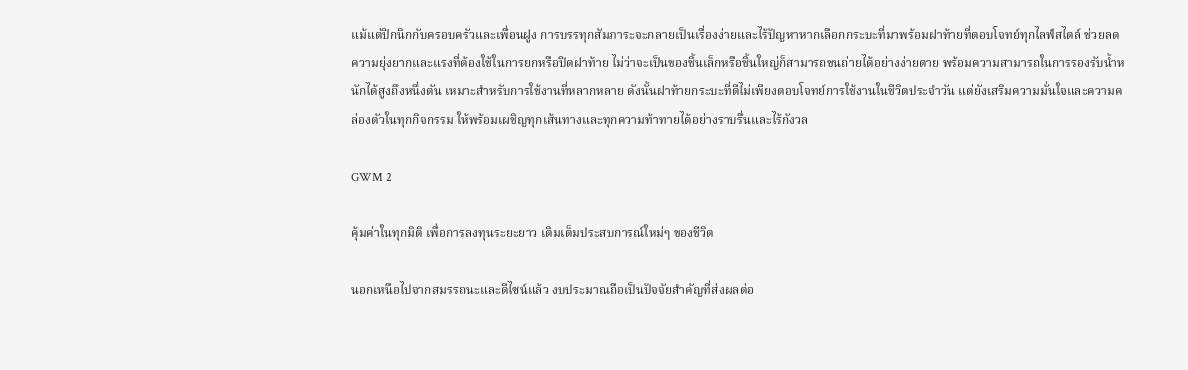แม้แต่ปิกนิกกับครอบครัวและเพื่อนฝูง การบรรทุกสัมภาระจะกลายเป็นเรื่องง่ายและไร้ปัญหาหากเลือกกระบะที่มาพร้อมฝาท้ายที่ตอบโจทย์ทุกไลฟ์สไตล์ ช่วยลดความยุ่งยากและแรงที่ต้องใช้ในการยกหรือปิดฝาท้าย ไม่ว่าจะเป็นของชิ้นเล็กหรือชิ้นใหญ่ก็สามารถขนถ่ายได้อย่างง่ายดาย พร้อมความสามารถในการรองรับน้ำหนักได้สูงถึงหนึ่งตัน เหมาะสำหรับการใช้งานที่หลากหลาย ดังนั้นฝาท้ายกระบะที่ดีไม่เพียงตอบโจทย์การใช้งานในชีวิตประจำวัน แต่ยังเสริมความมั่นใจและความคล่องตัวในทุกกิจกรรม ให้พร้อมเผชิญทุกเส้นทางและทุกความท้าทายได้อย่างราบรื่นและไร้กังวล

GWM 2

คุ้มค่าในทุกมิติ เพื่อการลงทุนระยะยาว เติมเต็มประสบการณ์ใหม่ๆ ของชีวิต

นอกเหนือไปจากสมรรถนะและดีไซน์แล้ว งบประมาณถือเป็นปัจจัยสำคัญที่ส่งผลต่อ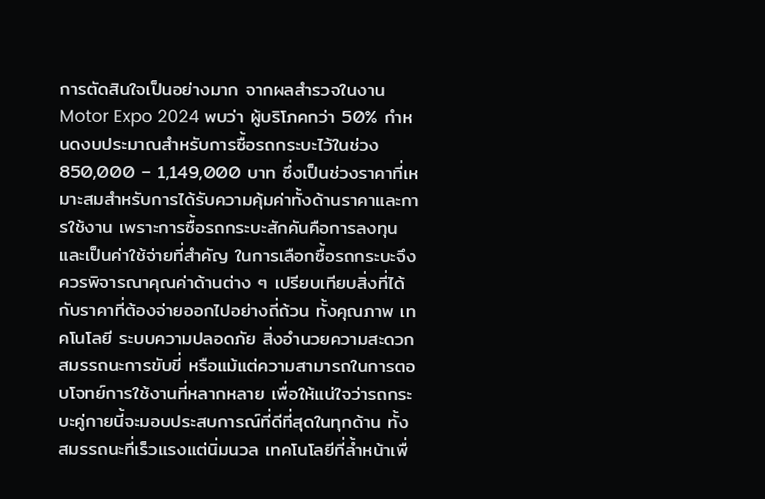การตัดสินใจเป็นอย่างมาก จากผลสำรวจในงาน Motor Expo 2024 พบว่า ผู้บริโภคกว่า 50% กำหนดงบประมาณสำหรับการซื้อรถกระบะไว้ในช่วง 850,000 – 1,149,000 บาท ซึ่งเป็นช่วงราคาที่เหมาะสมสำหรับการได้รับความคุ้มค่าทั้งด้านราคาและการใช้งาน เพราะการซื้อรถกระบะสักคันคือการลงทุนและเป็นค่าใช้จ่ายที่สำคัญ ในการเลือกซื้อรถกระบะจึงควรพิจารณาคุณค่าด้านต่าง ๆ เปรียบเทียบสิ่งที่ได้กับราคาที่ต้องจ่ายออกไปอย่างถี่ถ้วน ทั้งคุณภาพ เทคโนโลยี ระบบความปลอดภัย สิ่งอำนวยความสะดวก สมรรถนะการขับขี่ หรือแม้แต่ความสามารถในการตอบโจทย์การใช้งานที่หลากหลาย เพื่อให้แน่ใจว่ารถกระบะคู่กายนี้จะมอบประสบการณ์ที่ดีที่สุดในทุกด้าน ทั้งสมรรถนะที่เร็วแรงแต่นิ่มนวล เทคโนโลยีที่ล้ำหน้าเพื่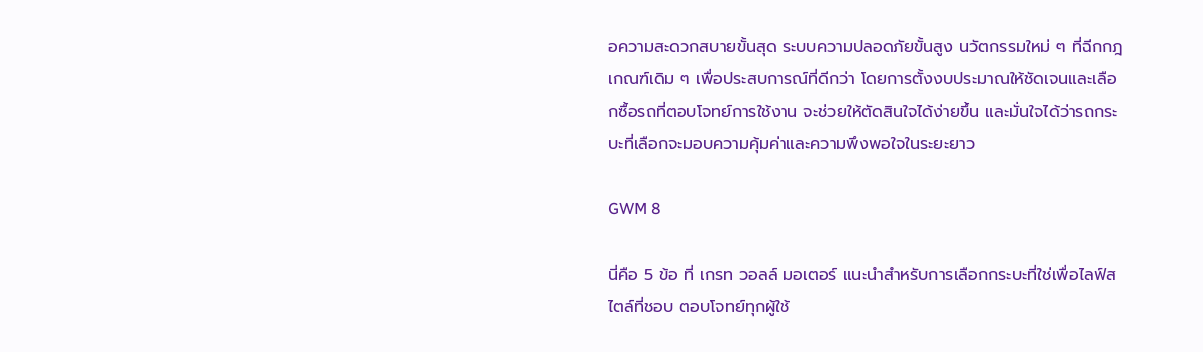อความสะดวกสบายขั้นสุด ระบบความปลอดภัยขั้นสูง นวัตกรรมใหม่ ๆ ที่ฉีกกฎเกณฑ์เดิม ๆ เพื่อประสบการณ์ที่ดีกว่า โดยการตั้งงบประมาณให้ชัดเจนและเลือกซื้อรถที่ตอบโจทย์การใช้งาน จะช่วยให้ตัดสินใจได้ง่ายขึ้น และมั่นใจได้ว่ารถกระบะที่เลือกจะมอบความคุ้มค่าและความพึงพอใจในระยะยาว

GWM 8

นี่คือ 5 ข้อ ที่ เกรท วอลล์ มอเตอร์ แนะนำสำหรับการเลือกกระบะที่ใช่เพื่อไลฟ์สไตล์ที่ชอบ ตอบโจทย์ทุกผู้ใช้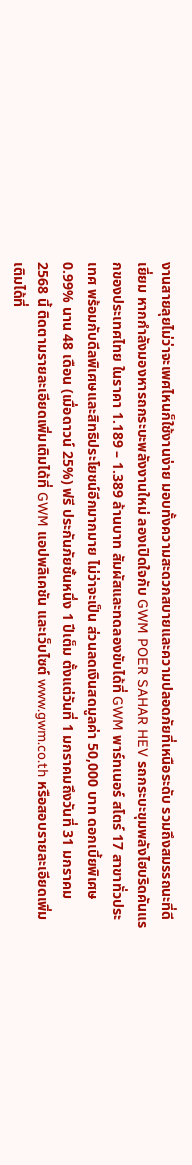งานสายลุยไม่ว่าจะเพศไหนก็ใช้งานง่าย มอบทั้งความสะดวกสบายและความปลอดภัยที่เหนือระดับ รวมถึงสมรรถนะที่ดีเยี่ยม หากกำลังมองหารถกระบะพลังงานใหม่ ลองเปิดใจกับ GWM POER SAHAR HEV รถกระบะขุมพลังไฮบริดคันแรกของประเทศไทย ในราคา 1.189 – 1.389 ล้านบาท สัมผัสและทดลองขับได้ที่ GWM พาร์ทเนอร์ สโตร์ 17 สาขาทั่วประเทศ พร้อมกับดีลพิเศษและสิทธิประโยชน์อีกมากมาย ไม่ว่าจะเป็น ส่วนลดเงินสดมูลค่า 50,000 บาท ดอกเบี้ยพิเศษ 0.99% นาน 48 เดือน (เมื่อดาวน์ 25%) ฟรี ประกันภัยชั้นหนึ่ง 1 ปีเต็ม ตั้งแต่วันที่ 1 มกราคมถึงวันที่ 31 มกราคม 2568 นี้ ติดตามรายละเอียดเพิ่มเติมได้ที่ GWM แอปพลิเคชัน และเว็บไซต์ www.gwm.co.th หรือสอบรายละเอียดเพิ่มเติมได้ที่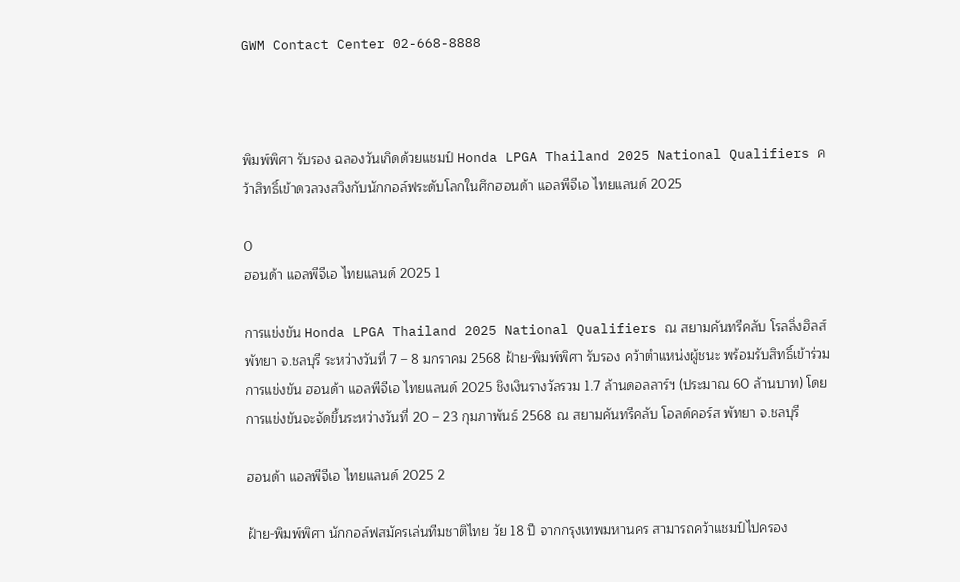GWM Contact Center 02-668-8888



พิมพ์พิศา รับรอง ฉลองวันเกิดด้วยแชมป์ Honda LPGA Thailand 2025 National Qualifiers คว้าสิทธิ์เข้าดวลวงสวิงกับนักกอล์ฟระดับโลกในศึกฮอนด้า แอลพีจีเอ ไทยแลนด์ 2025

0
ฮอนด้า แอลพีจีเอ ไทยแลนด์ 2025 1

การแข่งขัน Honda LPGA Thailand 2025 National Qualifiers ณ สยามคันทรีคลับ โรลลิ่งฮิลส์ พัทยา จ.ชลบุรี ระหว่างวันที่ 7 – 8 มกราคม 2568 ฝ้าย-พิมพ์พิศา รับรอง คว้าตำแหน่งผู้ชนะ พร้อมรับสิทธิ์เข้าร่วมการแข่งขัน ฮอนด้า แอลพีจีเอ ไทยแลนด์ 2025 ชิงเงินรางวัลรวม 1.7 ล้านดอลลาร์ฯ (ประมาณ 60 ล้านบาท) โดยการแข่งขันจะจัดขึ้นระหว่างวันที่ 20 – 23 กุมภาพันธ์ 2568 ณ สยามคันทรีคลับ โอลด์คอร์ส พัทยา จ.ชลบุรี

ฮอนด้า แอลพีจีเอ ไทยแลนด์ 2025 2

ฝ้าย-พิมพ์พิศา นักกอล์ฟสมัครเล่นทีมชาติไทย วัย 18 ปี จากกรุงเทพมหานคร สามารถคว้าแชมป์ไปครอง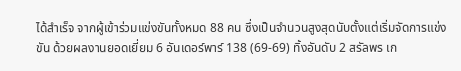ได้สำเร็จ จากผู้เข้าร่วมแข่งขันทั้งหมด 88 คน ซึ่งเป็นจำนวนสูงสุดนับตั้งแต่เริ่มจัดการแข่งขัน ด้วยผลงานยอดเยี่ยม 6 อันเดอร์พาร์ 138 (69-69) ทิ้งอันดับ 2 สรัลพร เก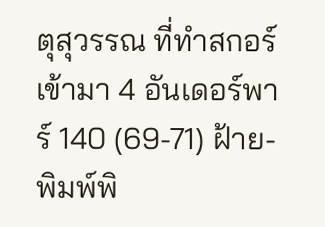ตุสุวรรณ ที่ทำสกอร์เข้ามา 4 อันเดอร์พาร์ 140 (69-71) ฝ้าย-พิมพ์พิ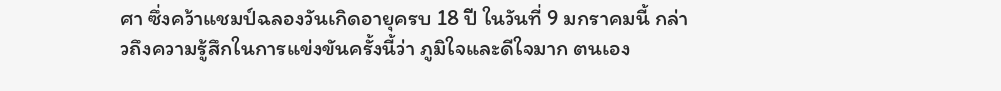ศา ซึ่งคว้าแชมป์ฉลองวันเกิดอายุครบ 18 ปี ในวันที่ 9 มกราคมนี้ กล่าวถึงความรู้สึกในการแข่งขันครั้งนี้ว่า ภูมิใจและดีใจมาก ตนเอง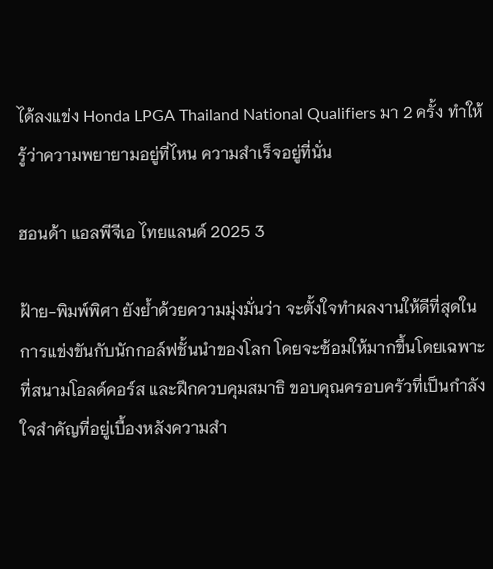ได้ลงแข่ง Honda LPGA Thailand National Qualifiers มา 2 ครั้ง ทำให้รู้ว่าความพยายามอยู่ที่ไหน ความสำเร็จอยู่ที่นั่น

ฮอนด้า แอลพีจีเอ ไทยแลนด์ 2025 3

ฝ้าย-พิมพ์พิศา ยังย้ำด้วยความมุ่งมั่นว่า จะตั้งใจทำผลงานให้ดีที่สุดในการแข่งขันกับนักกอล์ฟชั้นนำของโลก โดยจะซ้อมให้มากขึ้นโดยเฉพาะที่สนามโอลด์คอร์ส และฝึกควบคุมสมาธิ ขอบคุณครอบครัวที่เป็นกำลังใจสำคัญที่อยู่เบื้องหลังความสำ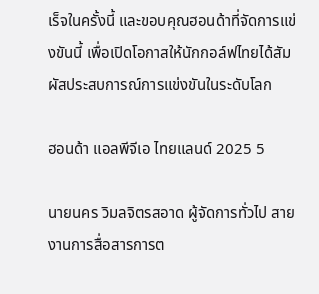เร็จในครั้งนี้ และขอบคุณฮอนด้าที่จัดการแข่งขันนี้ เพื่อเปิดโอกาสให้นักกอล์ฟไทยได้สัมผัสประสบการณ์การแข่งขันในระดับโลก

ฮอนด้า แอลพีจีเอ ไทยแลนด์ 2025 5

นายนคร วิมลจิตรสอาด ผู้จัดการทั่วไป สายงานการสื่อสารการต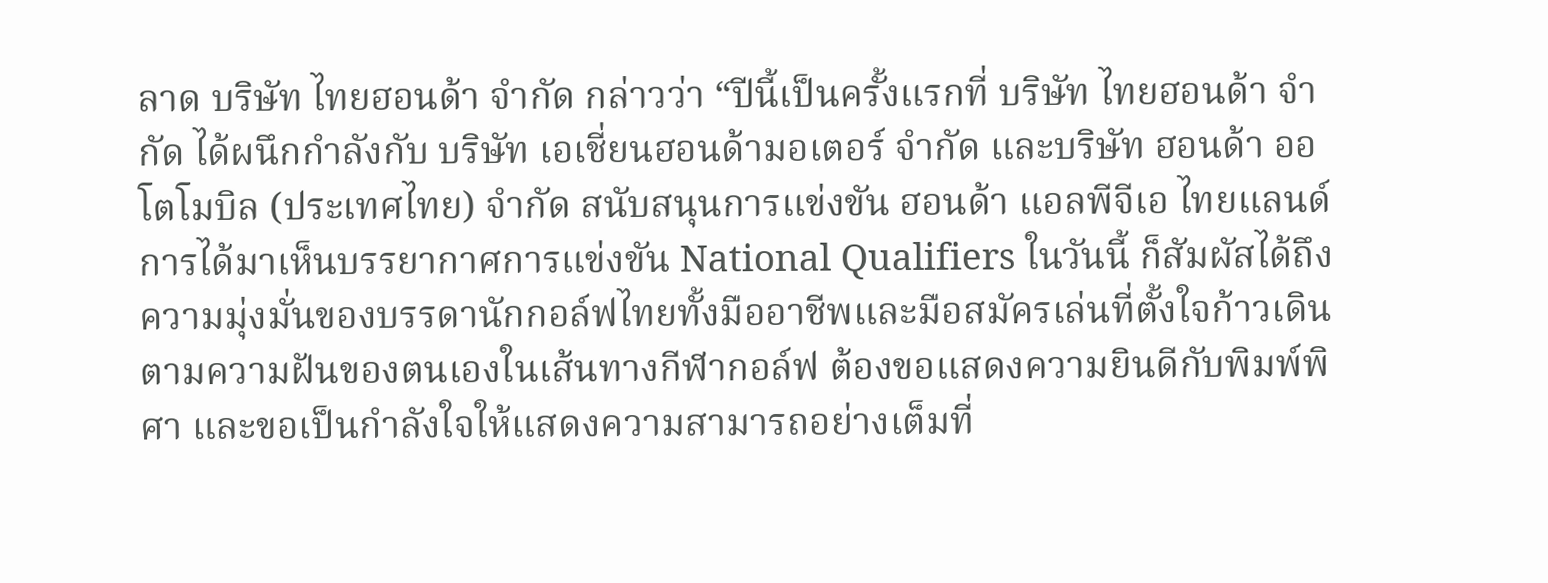ลาด บริษัท ไทยฮอนด้า จำกัด กล่าวว่า “ปีนี้เป็นครั้งแรกที่ บริษัท ไทยฮอนด้า จำกัด ได้ผนึกกำลังกับ บริษัท เอเชี่ยนฮอนด้ามอเตอร์ จำกัด และบริษัท ฮอนด้า ออโตโมบิล (ประเทศไทย) จำกัด สนับสนุนการแข่งขัน ฮอนด้า แอลพีจีเอ ไทยแลนด์ การได้มาเห็นบรรยากาศการแข่งขัน National Qualifiers ในวันนี้ ก็สัมผัสได้ถึงความมุ่งมั่นของบรรดานักกอล์ฟไทยทั้งมืออาชีพและมือสมัครเล่นที่ตั้งใจก้าวเดินตามความฝันของตนเองในเส้นทางกีฬากอล์ฟ ต้องขอแสดงความยินดีกับพิมพ์พิศา และขอเป็นกำลังใจให้แสดงความสามารถอย่างเต็มที่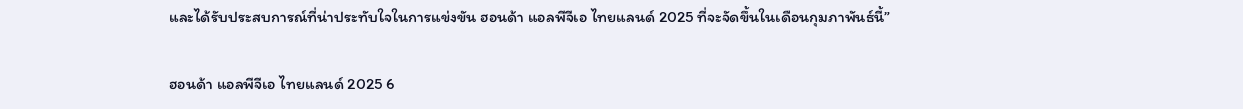และได้รับประสบการณ์ที่น่าประทับใจในการแข่งขัน ฮอนด้า แอลพีจีเอ ไทยแลนด์ 2025 ที่จะจัดขึ้นในเดือนกุมภาพันธ์นี้”

ฮอนด้า แอลพีจีเอ ไทยแลนด์ 2025 6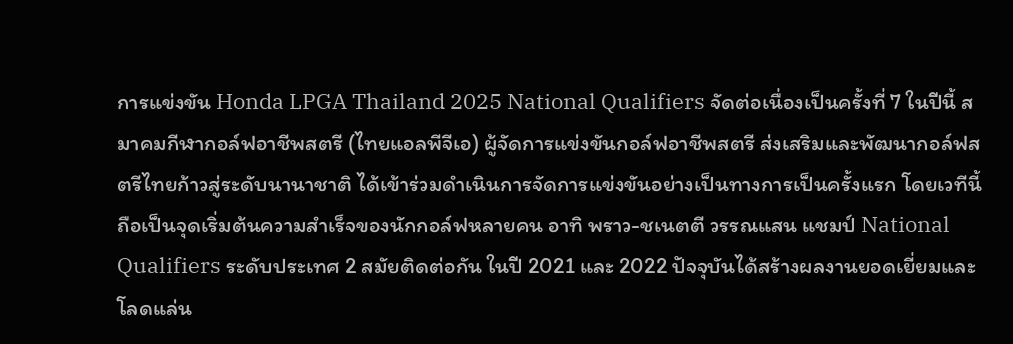การแข่งขัน Honda LPGA Thailand 2025 National Qualifiers จัดต่อเนื่องเป็นครั้งที่ 7 ในปีนี้ สมาคมกีฬากอล์ฟอาชีพสตรี (ไทยแอลพีจีเอ) ผู้จัดการแข่งขันกอล์ฟอาชีพสตรี ส่งเสริมและพัฒนากอล์ฟสตรีไทยก้าวสู่ระดับนานาชาติ ได้เข้าร่วมดำเนินการจัดการแข่งขันอย่างเป็นทางการเป็นครั้งแรก โดยเวทีนี้ถือเป็นจุดเริ่มต้นความสำเร็จของนักกอล์ฟหลายคน อาทิ พราว-ชเนตตี วรรณแสน แชมป์ National Qualifiers ระดับประเทศ 2 สมัยติดต่อกัน ในปี 2021 และ 2022 ปัจจุบันได้สร้างผลงานยอดเยี่ยมและโลดแล่น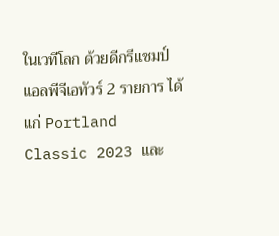ในเวทีโลก ด้วยดีกรีแชมป์แอลพีจีเอทัวร์ 2 รายการ ได้แก่ Portland Classic 2023 และ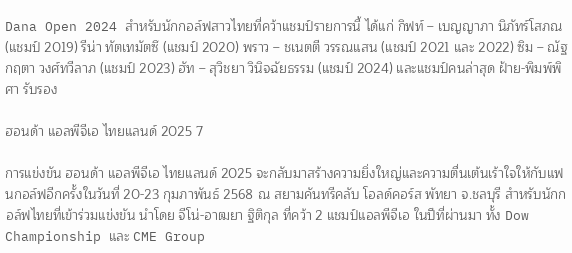Dana Open 2024 สำหรับนักกอล์ฟสาวไทยที่คว้าแชมป์รายการนี้ ได้แก่ กิฟท์ – เบญญาภา นิภัทร์โสภณ (แชมป์ 2019) รีน่า ทัตเทมัตซึ (แชมป์ 2020) พราว – ชเนตตี วรรณแสน (แชมป์ 2021 และ 2022) ซิม – ณัฐกฤตา วงศ์ทวีลาภ (แชมป์ 2023) ฮัท – สุวิชยา วินิจฉัยธรรม (แชมป์ 2024) และแชมป์คนล่าสุด ฝ้าย-พิมพ์พิศา รับรอง

ฮอนด้า แอลพีจีเอ ไทยแลนด์ 2025 7

การแข่งขัน ฮอนด้า แอลพีจีเอ ไทยแลนด์ 2025 จะกลับมาสร้างความยิ่งใหญ่และความตื่นเต้นเร้าใจให้กับแฟนกอล์ฟอีกครั้งในวันที่ 20-23 กุมภาพันธ์ 2568 ณ สยามคันทรีคลับ โอลด์คอร์ส พัทยา จ.ชลบุรี สำหรับนักกอล์ฟไทยที่เข้าร่วมแข่งขัน นำโดย จีโน่-อาฒยา ฐิติกุล ที่คว้า 2 แชมป์แอลพีจีเอ ในปีที่ผ่านมา ทั้ง Dow Championship และ CME Group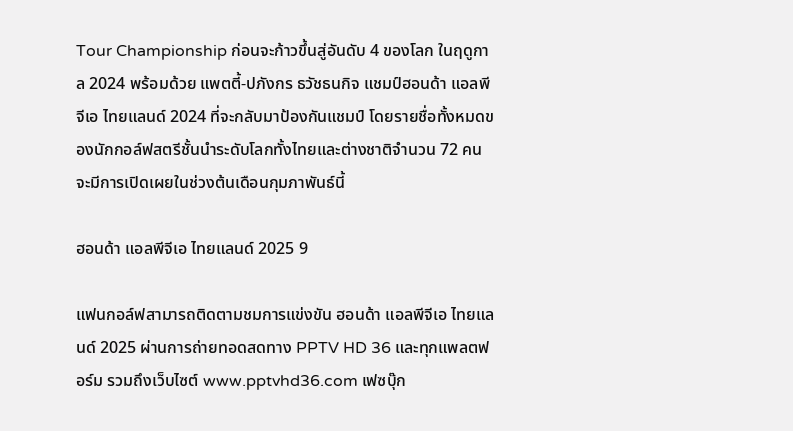Tour Championship ก่อนจะก้าวขึ้นสู่อันดับ 4 ของโลก ในฤดูกาล 2024 พร้อมด้วย แพตตี้-ปภังกร ธวัชธนกิจ แชมป์ฮอนด้า แอลพีจีเอ ไทยแลนด์ 2024 ที่จะกลับมาป้องกันแชมป์ โดยรายชื่อทั้งหมดของนักกอล์ฟสตรีชั้นนำระดับโลกทั้งไทยและต่างชาติจำนวน 72 คน จะมีการเปิดเผยในช่วงต้นเดือนกุมภาพันธ์นี้

ฮอนด้า แอลพีจีเอ ไทยแลนด์ 2025 9

แฟนกอล์ฟสามารถติดตามชมการแข่งขัน ฮอนด้า แอลพีจีเอ ไทยแลนด์ 2025 ผ่านการถ่ายทอดสดทาง PPTV HD 36 และทุกแพลตฟอร์ม รวมถึงเว็บไซต์ www.pptvhd36.com เฟซบุ๊ก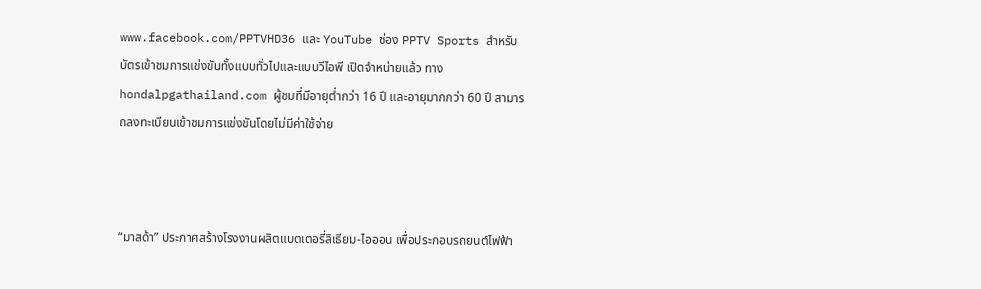www.facebook.com/PPTVHD36 และ YouTube ช่อง PPTV Sports สำหรับบัตรเข้าชมการแข่งขันทั้งแบบทั่วไปและแบบวีไอพี เปิดจำหน่ายแล้ว ทาง hondalpgathailand.com ผู้ชมที่มีอายุต่ำกว่า 16 ปี และอายุมากกว่า 60 ปี สามารถลงทะเบียนเข้าชมการแข่งขันโดยไม่มีค่าใช้จ่าย



“มาสด้า” ประกาศสร้างโรงงานผลิตแบตเตอรี่ลิเธียม-ไอออน เพื่อประกอบรถยนต์ไฟฟ้า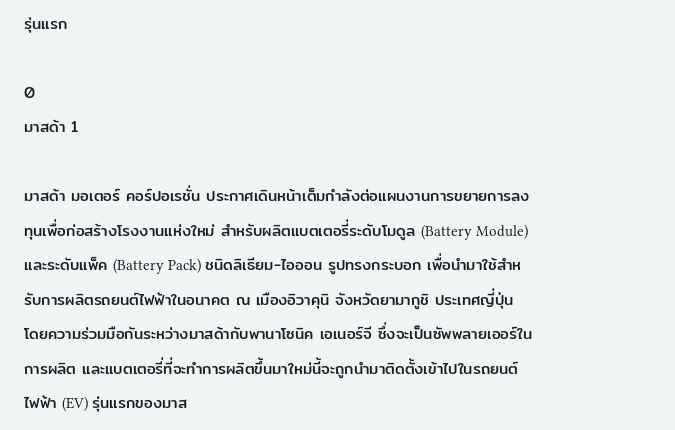รุ่นแรก

0
มาสด้า 1

มาสด้า มอเตอร์ คอร์ปอเรชั่น ประกาศเดินหน้าเต็มกำลังต่อแผนงานการขยายการลงทุนเพื่อก่อสร้างโรงงานแห่งใหม่ สำหรับผลิตแบตเตอรี่ระดับโมดูล (Battery Module) และระดับแพ็ค (Battery Pack) ชนิดลิเธียม-ไอออน รูปทรงกระบอก เพื่อนำมาใช้สำหรับการผลิตรถยนต์ไฟฟ้าในอนาคต ณ เมืองอิวาคุนิ จังหวัดยามากูชิ ประเทศญี่ปุ่น โดยความร่วมมือกันระหว่างมาสด้ากับพานาโซนิค เอเนอร์จี ซึ่งจะเป็นซัพพลายเออร์ในการผลิต และแบตเตอรี่ที่จะทำการผลิตขึ้นมาใหม่นี้จะถูกนำมาติดตั้งเข้าไปในรถยนต์ไฟฟ้า (EV) รุ่นแรกของมาส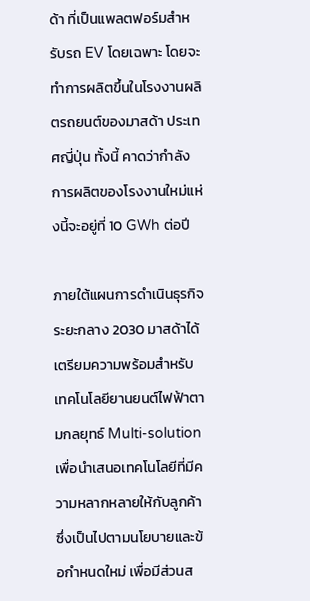ด้า ที่เป็นแพลตฟอร์มสำหรับรถ EV โดยเฉพาะ โดยจะทำการผลิตขึ้นในโรงงานผลิตรถยนต์ของมาสด้า ประเทศญี่ปุ่น ทั้งนี้ คาดว่ากำลังการผลิตของโรงงานใหม่แห่งนี้จะอยู่ที่ 10 GWh ต่อปี

ภายใต้แผนการดำเนินธุรกิจระยะกลาง 2030 มาสด้าได้เตรียมความพร้อมสำหรับเทคโนโลยียานยนต์ไฟฟ้าตามกลยุทธ์ Multi-solution เพื่อนำเสนอเทคโนโลยีที่มีความหลากหลายให้กับลูกค้า ซึ่งเป็นไปตามนโยบายและข้อกำหนดใหม่ เพื่อมีส่วนส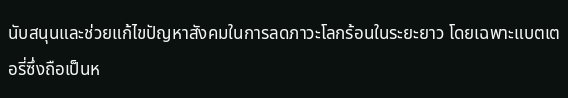นับสนุนและช่วยแก้ไขปัญหาสังคมในการลดภาวะโลกร้อนในระยะยาว โดยเฉพาะแบตเตอรี่ซึ่งถือเป็นห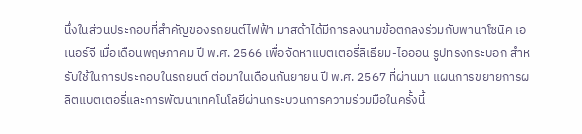นึ่งในส่วนประกอบที่สำคัญของรถยนต์ไฟฟ้า มาสด้าได้มีการลงนามข้อตกลงร่วมกับพานาโซนิค เอเนอร์จี เมื่อเดือนพฤษภาคม ปี พ.ศ. 2566 เพื่อจัดหาแบตเตอรี่ลิเธียม-ไอออน รูปทรงกระบอก สำหรับใช้ในการประกอบในรถยนต์ ต่อมาในเดือนกันยายน ปี พ.ศ. 2567 ที่ผ่านมา แผนการขยายการผลิตแบตเตอรี่และการพัฒนาเทคโนโลยีผ่านกระบวนการความร่วมมือในครั้งนี้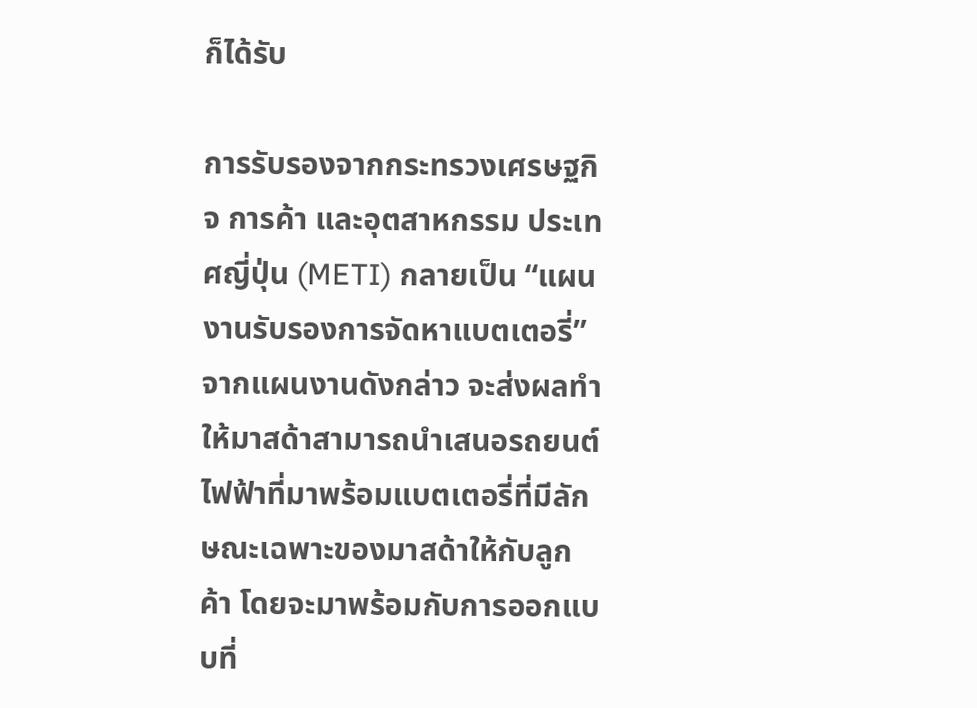ก็ได้รับ

การรับรองจากกระทรวงเศรษฐกิจ การค้า และอุตสาหกรรม ประเทศญี่ปุ่น (METI) กลายเป็น “แผนงานรับรองการจัดหาแบตเตอรี่” จากแผนงานดังกล่าว จะส่งผลทำให้มาสด้าสามารถนำเสนอรถยนต์ไฟฟ้าที่มาพร้อมแบตเตอรี่ที่มีลักษณะเฉพาะของมาสด้าให้กับลูกค้า โดยจะมาพร้อมกับการออกแบบที่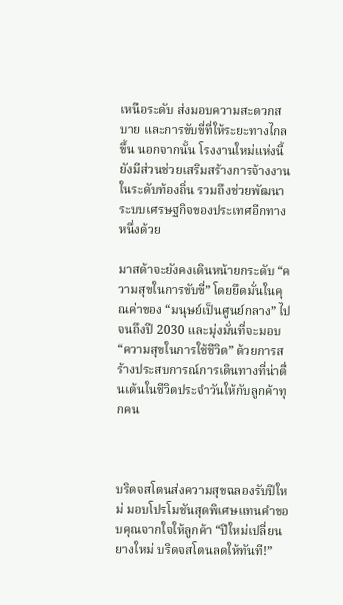เหนือระดับ ส่งมอบความสะดวกสบาย และการขับขี่ที่ให้ระยะทางไกลขึ้น นอกจากนั้น โรงงานใหม่แห่งนี้ ยังมีส่วนช่วยเสริมสร้างการจ้างงานในระดับท้องถิ่น รวมถึงช่วยพัฒนาระบบเศรษฐกิจของประเทศอีกทางหนึ่งด้วย

มาสด้าจะยังคงเดินหน้ายกระดับ “ความสุขในการขับขี่” โดยยึดมั่นในคุณค่าของ “มนุษย์เป็นศูนย์กลาง” ไปจนถึงปี 2030 และมุ่งมั่นที่จะมอบ “ความสุขในการใช้ชีวิต” ด้วยการสร้างประสบการณ์การเดินทางที่น่าตื่นเต้นในชีวิตประจำวันให้กับลูกค้าทุกคน



บริดจสโตนส่งความสุขฉลองรับปีใหม่ มอบโปรโมชันสุดพิเศษแทนคำขอบคุณจากใจให้ลูกค้า “ปีใหม่เปลี่ยนยางใหม่ บริดจสโตนลดให้ทันที!”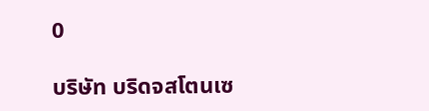0

บริษัท บริดจสโตนเซ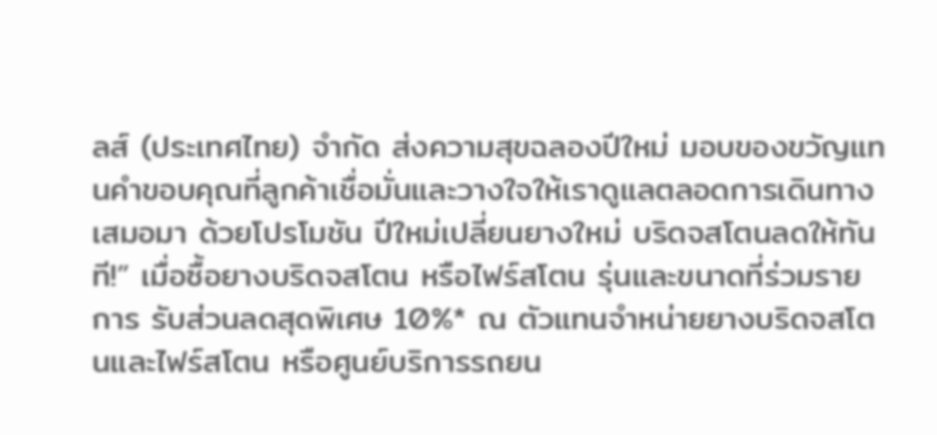ลส์ (ประเทศไทย) จำกัด ส่งความสุขฉลองปีใหม่ มอบของขวัญแทนคำขอบคุณที่ลูกค้าเชื่อมั่นและวางใจให้เราดูแลตลอดการเดินทางเสมอมา ด้วยโปรโมชัน ปีใหม่เปลี่ยนยางใหม่ บริดจสโตนลดให้ทันที!” เมื่อซื้อยางบริดจสโตน หรือไฟร์สโตน รุ่นและขนาดที่ร่วมรายการ รับส่วนลดสุดพิเศษ 10%* ณ ตัวแทนจำหน่ายยางบริดจสโตนและไฟร์สโตน หรือศูนย์บริการรถยน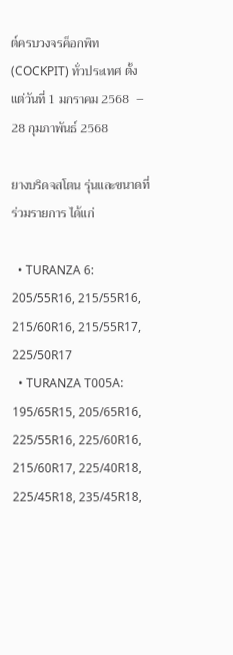ต์ครบวงจรค็อกพิท (COCKPIT) ทั่วประเทศ ตั้งแต่วันที่ 1 มกราคม 2568  – 28 กุมภาพันธ์ 2568

ยางบริดจสโตน รุ่นและขนาดที่ร่วมรายการ ได้แก่

  • TURANZA 6: 205/55R16, 215/55R16, 215/60R16, 215/55R17, 225/50R17
  • TURANZA T005A: 195/65R15, 205/65R16, 225/55R16, 225/60R16, 215/60R17, 225/40R18, 225/45R18, 235/45R18,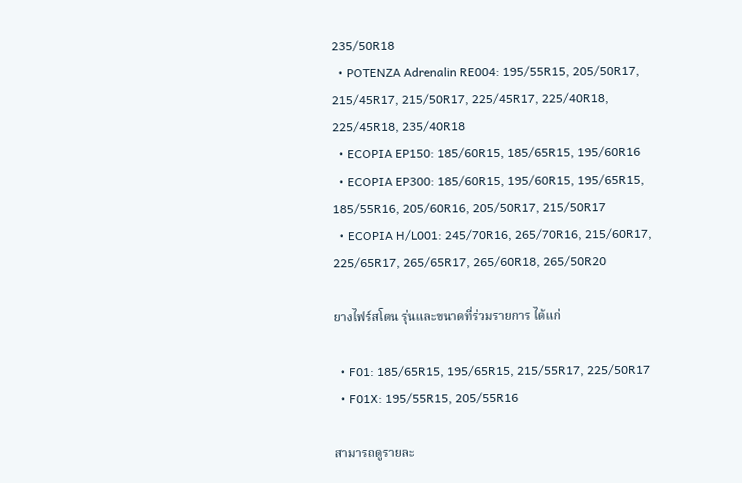235/50R18
  • POTENZA Adrenalin RE004: 195/55R15, 205/50R17, 215/45R17, 215/50R17, 225/45R17, 225/40R18, 225/45R18, 235/40R18
  • ECOPIA EP150: 185/60R15, 185/65R15, 195/60R16
  • ECOPIA EP300: 185/60R15, 195/60R15, 195/65R15, 185/55R16, 205/60R16, 205/50R17, 215/50R17
  • ECOPIA H/L001: 245/70R16, 265/70R16, 215/60R17, 225/65R17, 265/65R17, 265/60R18, 265/50R20

ยางไฟร์สโตน รุ่นและขนาดที่ร่วมรายการ ได้แก่

  • F01: 185/65R15, 195/65R15, 215/55R17, 225/50R17
  • F01X: 195/55R15, 205/55R16

สามารถดูรายละ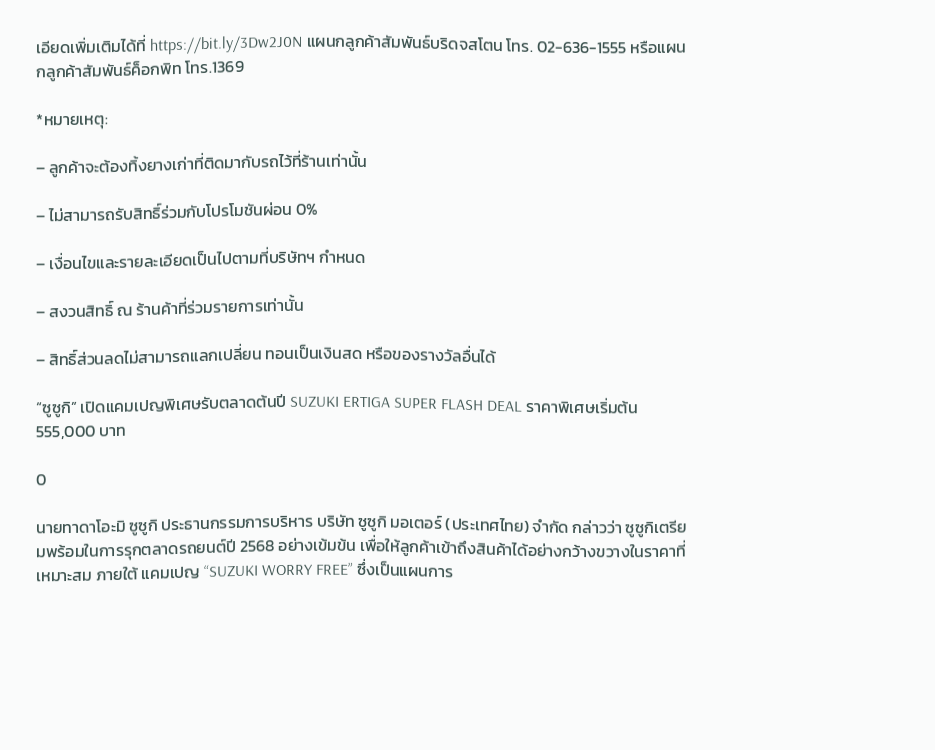เอียดเพิ่มเติมได้ที่ https://bit.ly/3Dw2J0N แผนกลูกค้าสัมพันธ์บริดจสโตน โทร. 02-636-1555 หรือแผนกลูกค้าสัมพันธ์ค็อกพิท โทร.1369

*หมายเหตุ:

– ลูกค้าจะต้องทิ้งยางเก่าที่ติดมากับรถไว้ที่ร้านเท่านั้น

– ไม่สามารถรับสิทธิ์ร่วมกับโปรโมชันผ่อน 0%

– เงื่อนไขและรายละเอียดเป็นไปตามที่บริษัทฯ กำหนด

– สงวนสิทธิ์ ณ ร้านค้าที่ร่วมรายการเท่านั้น

– สิทธิ์ส่วนลดไม่สามารถแลกเปลี่ยน ทอนเป็นเงินสด หรือของรางวัลอื่นได้

“ซูซูกิ” เปิดแคมเปญพิเศษรับตลาดต้นปี SUZUKI ERTIGA SUPER FLASH DEAL ราคาพิเศษเริ่มต้น 555,000 บาท

0

นายทาดาโอะมิ ซูซูกิ ประธานกรรมการบริหาร บริษัท ซูซูกิ มอเตอร์ (ประเทศไทย) จำกัด กล่าวว่า ซูซูกิเตรียมพร้อมในการรุกตลาดรถยนต์ปี 2568 อย่างเข้มข้น เพื่อให้ลูกค้าเข้าถึงสินค้าได้อย่างกว้างขวางในราคาที่เหมาะสม ภายใต้ แคมเปญ “SUZUKI WORRY FREE” ซึ่งเป็นแผนการ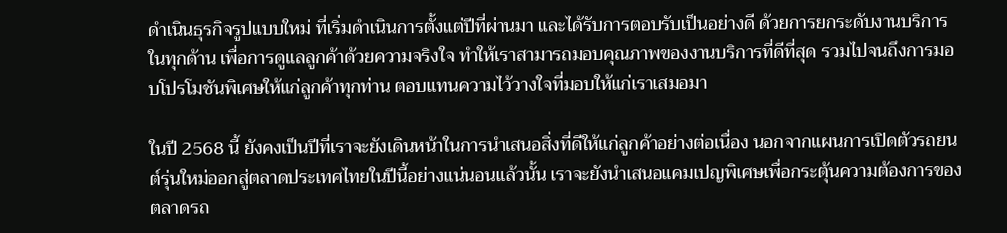ดำเนินธุรกิจรูปแบบใหม่ ที่เริ่มดำเนินการตั้งแต่ปีที่ผ่านมา และได้รับการตอบรับเป็นอย่างดี ด้วยการยกระดับงานบริการในทุกด้าน เพื่อการดูแลลูกค้าด้วยความจริงใจ ทำให้เราสามารถมอบคุณภาพของงานบริการที่ดีที่สุด รวมไปจนถึงการมอบโปรโมชันพิเศษให้แก่ลูกค้าทุกท่าน ตอบแทนความไว้วางใจที่มอบให้แก่เราเสมอมา

ในปี 2568 นี้ ยังคงเป็นปีที่เราจะยังเดินหน้าในการนำเสนอสิ่งที่ดีให้แก่ลูกค้าอย่างต่อเนื่อง นอกจากแผนการเปิดตัวรถยนต์รุ่นใหม่ออกสู่ตลาดประเทศไทยในปีนี้อย่างแน่นอนแล้วนั้น เราจะยังนำเสนอแคมเปญพิเศษเพื่อกระตุ้นความต้องการของตลาดรถ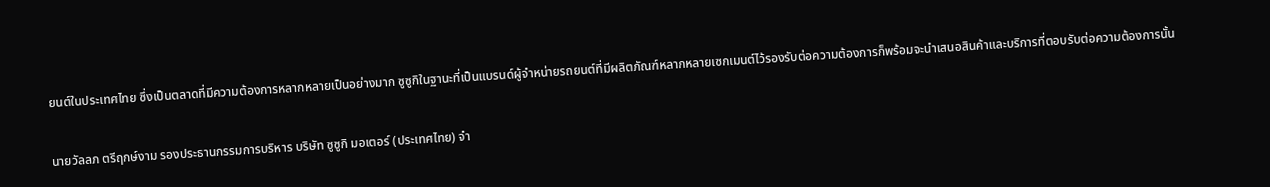ยนต์ในประเทศไทย ซึ่งเป็นตลาดที่มีความต้องการหลากหลายเป็นอย่างมาก ซูซูกิในฐานะที่เป็นแบรนด์ผู้จำหน่ายรถยนต์ที่มีผลิตภัณฑ์หลากหลายเซกเมนต์ไว้รองรับต่อความต้องการก็พร้อมจะนำเสนอสินค้าและบริการที่ตอบรับต่อความต้องการนั้น

นายวัลลภ ตรีฤกษ์งาม รองประธานกรรมการบริหาร บริษัท ซูซูกิ มอเตอร์ (ประเทศไทย) จำ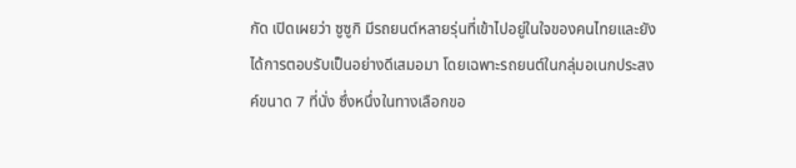กัด เปิดเผยว่า ซูซูกิ มีรถยนต์หลายรุ่นที่เข้าไปอยู่ในใจของคนไทยและยังได้การตอบรับเป็นอย่างดีเสมอมา โดยเฉพาะรถยนต์ในกลุ่มอเนกประสงค์ขนาด 7 ที่นั่ง ซึ่งหนึ่งในทางเลือกขอ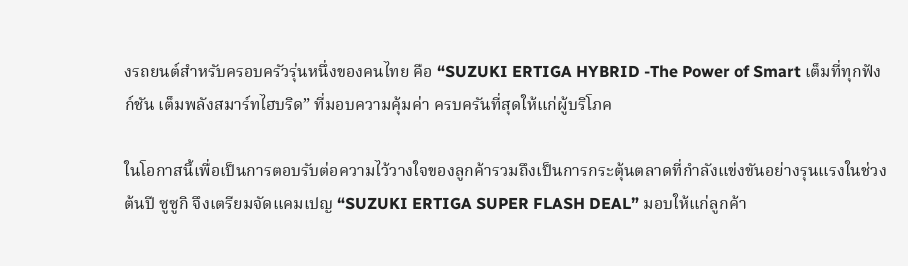งรถยนต์สำหรับครอบครัวรุ่นหนึ่งของคนไทย คือ “SUZUKI ERTIGA HYBRID -The Power of Smart เต็มที่ทุกฟังก์ชัน เต็มพลังสมาร์ทไฮบริด” ที่มอบความคุ้มค่า ครบครันที่สุดให้แก่ผู้บริโภค

ในโอกาสนี้เพื่อเป็นการตอบรับต่อความไว้วางใจของลูกค้ารวมถึงเป็นการกระตุ้นตลาดที่กำลังแข่งขันอย่างรุนแรงในช่วงต้นปี ซูซูกิ จึงเตรียมจัดแคมเปญ “SUZUKI ERTIGA SUPER FLASH DEAL” มอบให้แก่ลูกค้า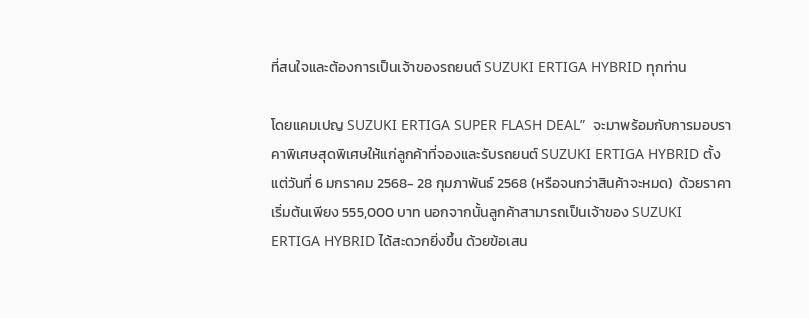ที่สนใจและต้องการเป็นเจ้าของรถยนต์ SUZUKI ERTIGA HYBRID ทุกท่าน

โดยแคมเปญ SUZUKI ERTIGA SUPER FLASH DEAL”  จะมาพร้อมกับการมอบราคาพิเศษสุดพิเศษให้แก่ลูกค้าที่จองและรับรถยนต์ SUZUKI ERTIGA HYBRID ตั้งแต่วันที่ 6 มกราคม 2568- 28 กุมภาพันธ์ 2568 (หรือจนกว่าสินค้าจะหมด)  ด้วยราคาเริ่มต้นเพียง 555,000 บาท นอกจากนั้นลูกค้าสามารถเป็นเจ้าของ SUZUKI ERTIGA HYBRID ได้สะดวกยิ่งขึ้น ด้วยข้อเสน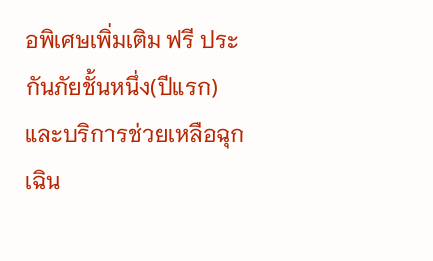อพิเศษเพิ่มเติม ฟรี ประกันภัยชั้นหนึ่ง(ปีแรก)  และบริการช่วยเหลือฉุกเฉิน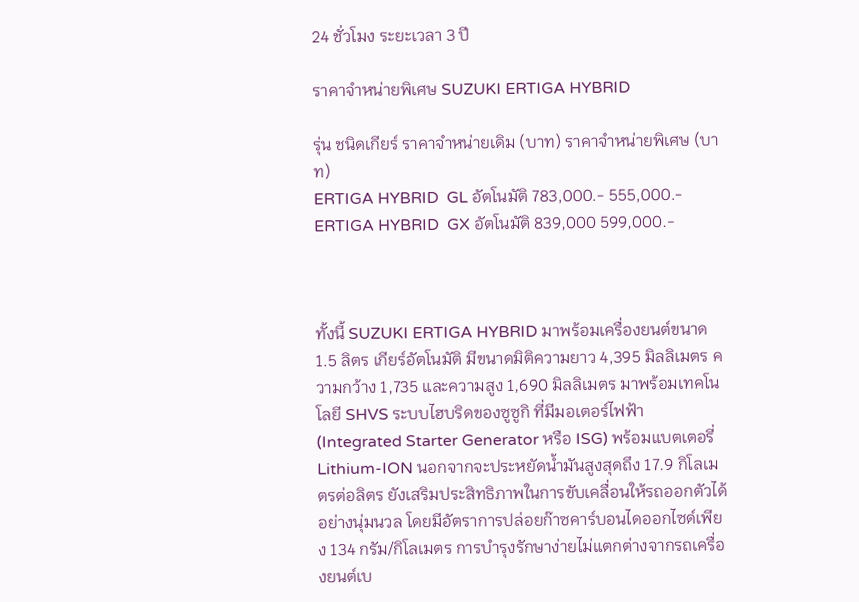24 ชั่วโมง ระยะเวลา 3 ปี

ราคาจำหน่ายพิเศษ SUZUKI ERTIGA HYBRID

รุ่น ชนิดเกียร์ ราคาจำหน่ายเดิม (บาท) ราคาจำหน่ายพิเศษ (บาท)
ERTIGA HYBRID  GL อัตโนมัติ 783,000.- 555,000.-
ERTIGA HYBRID  GX อัตโนมัติ 839,000 599,000.-



ทั้งนี้ SUZUKI ERTIGA HYBRID มาพร้อมเครื่องยนต์ขนาด 1.5 ลิตร เกียร์อัตโนมัติ มีขนาดมิติความยาว 4,395 มิลลิเมตร ความกว้าง 1,735 และความสูง 1,690 มิลลิเมตร มาพร้อมเทคโนโลยี SHVS ระบบไฮบริดของซูซูกิ ที่มีมอเตอร์ไฟฟ้า (Integrated Starter Generator หรือ ISG) พร้อมแบตเตอรี่ Lithium-ION นอกจากจะประหยัดน้ำมันสูงสุดถึง 17.9 กิโลเมตรต่อลิตร ยังเสริมประสิทธิภาพในการขับเคลื่อนให้รถออกตัวได้อย่างนุ่มนวล โดยมีอัตราการปล่อยก๊าซคาร์บอนไดออกไซด์เพียง 134 กรัม/กิโลเมตร การบำรุงรักษาง่ายไม่แตกต่างจากรถเครื่องยนต์เบ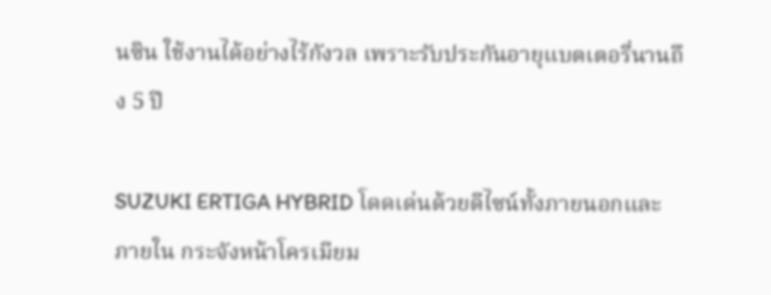นซิน ใช้งานได้อย่างไร้กังวล เพราะรับประกันอายุแบตเตอรี่นานถึง 5 ปี

SUZUKI ERTIGA HYBRID โดดเด่นด้วยดีไซน์ทั้งภายนอกและภายใน กระจังหน้าโครเมียม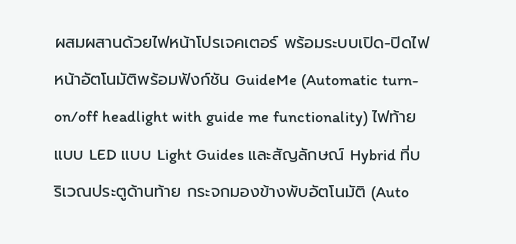ผสมผสานด้วยไฟหน้าโปรเจคเตอร์ พร้อมระบบเปิด-ปิดไฟหน้าอัตโนมัติพร้อมฟังก์ชัน GuideMe (Automatic turn-on/off headlight with guide me functionality) ไฟท้ายแบบ LED แบบ Light Guides และสัญลักษณ์ Hybrid ที่บริเวณประตูด้านท้าย กระจกมองข้างพับอัตโนมัติ (Auto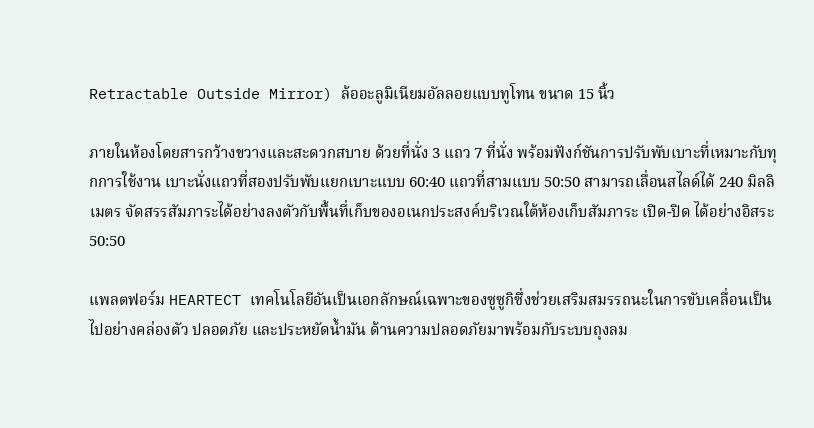Retractable Outside Mirror) ล้ออะลูมิเนียมอัลลอยแบบทูโทน ขนาด 15 นิ้ว

ภายในห้องโดยสารกว้างขวางและสะดวกสบาย ด้วยที่นั่ง 3 แถว 7 ที่นั่ง พร้อมฟังก์ชันการปรับพับเบาะที่เหมาะกับทุกการใช้งาน เบาะนั่งแถวที่สองปรับพับแยกเบาะแบบ 60:40 แถวที่สามแบบ 50:50 สามารถเลื่อนสไลด์ได้ 240 มิลลิเมตร จัดสรรสัมภาระได้อย่างลงตัวกับพื้นที่เก็บของอเนกประสงค์บริเวณใต้ห้องเก็บสัมภาระ เปิด-ปิด ได้อย่างอิสระ 50:50

แพลตฟอร์ม HEARTECT เทคโนโลยีอันเป็นเอกลักษณ์เฉพาะของซูซูกิซึ่งช่วยเสริมสมรรถนะในการขับเคลื่อนเป็นไปอย่างคล่องตัว ปลอดภัย และประหยัดน้ำมัน ด้านความปลอดภัยมาพร้อมกับระบบถุงลม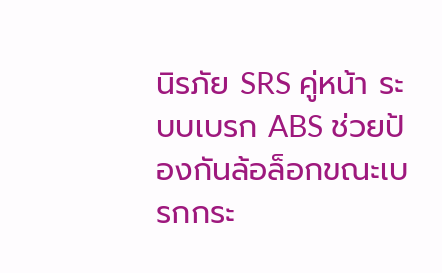นิรภัย SRS คู่หน้า ระบบเบรก ABS ช่วยป้องกันล้อล็อกขณะเบรกกระ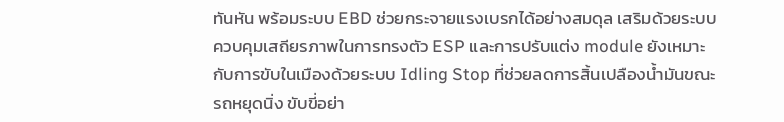ทันหัน พร้อมระบบ EBD ช่วยกระจายแรงเบรกได้อย่างสมดุล เสริมด้วยระบบควบคุมเสถียรภาพในการทรงตัว ESP และการปรับแต่ง module ยังเหมาะกับการขับในเมืองด้วยระบบ Idling Stop ที่ช่วยลดการสิ้นเปลืองน้ำมันขณะรถหยุดนิ่ง ขับขี่อย่า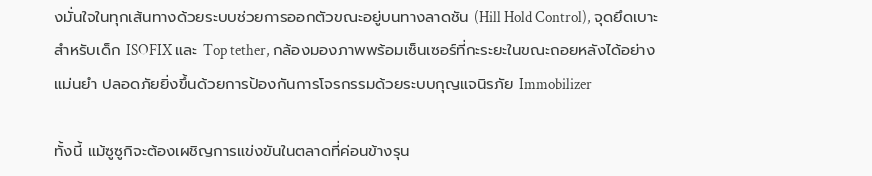งมั่นใจในทุกเส้นทางด้วยระบบช่วยการออกตัวขณะอยู่บนทางลาดชัน (Hill Hold Control), จุดยึดเบาะสำหรับเด็ก ISOFIX และ Top tether, กล้องมองภาพพร้อมเซ็นเซอร์ที่กะระยะในขณะถอยหลังได้อย่างแม่นยำ ปลอดภัยยิ่งขึ้นด้วยการป้องกันการโจรกรรมด้วยระบบกุญแจนิรภัย Immobilizer

ทั้งนี้ แม้ซูซูกิจะต้องเผชิญการแข่งขันในตลาดที่ค่อนข้างรุน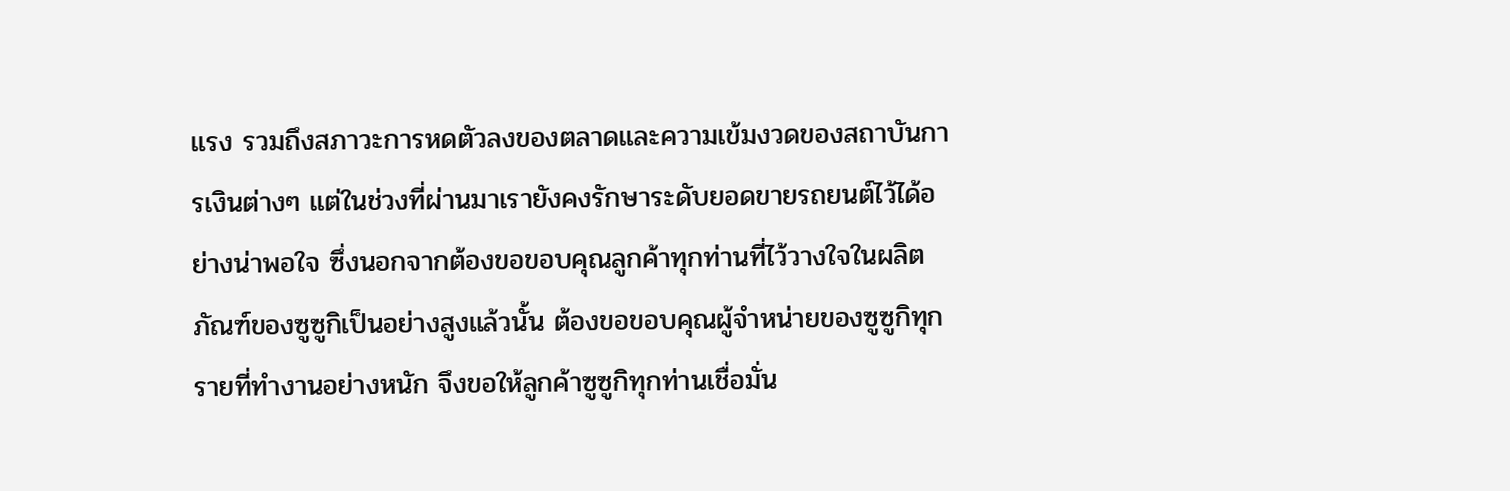แรง รวมถึงสภาวะการหดตัวลงของตลาดและความเข้มงวดของสถาบันการเงินต่างๆ แต่ในช่วงที่ผ่านมาเรายังคงรักษาระดับยอดขายรถยนต์ไว้ได้อย่างน่าพอใจ ซึ่งนอกจากต้องขอขอบคุณลูกค้าทุกท่านที่ไว้วางใจในผลิตภัณฑ์ของซูซูกิเป็นอย่างสูงแล้วนั้น ต้องขอขอบคุณผู้จำหน่ายของซูซูกิทุกรายที่ทำงานอย่างหนัก จึงขอให้ลูกค้าซูซูกิทุกท่านเชื่อมั่น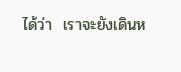ได้ว่า  เราจะยังเดินห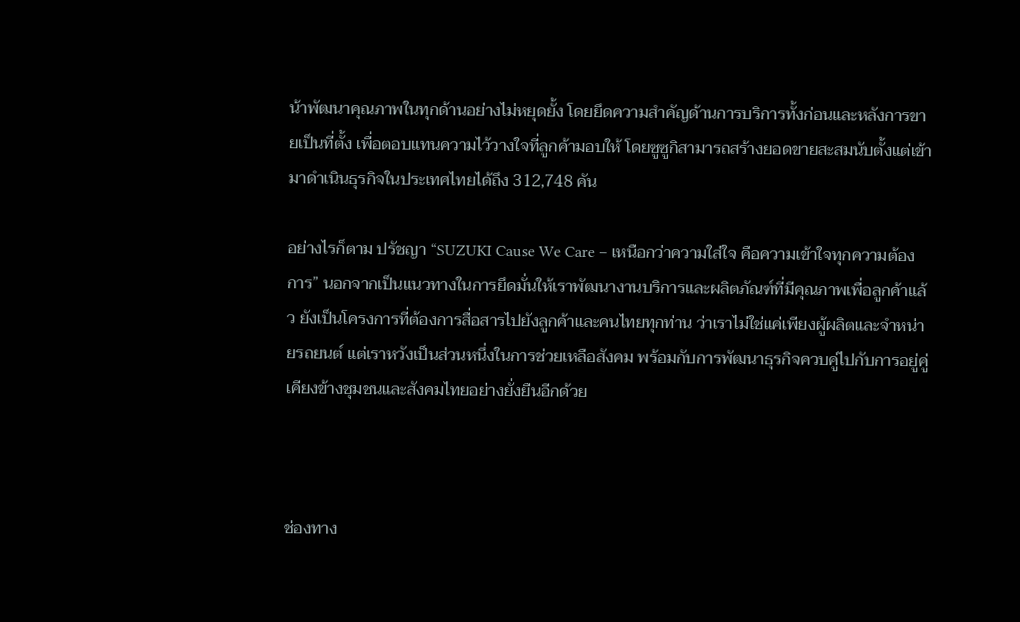น้าพัฒนาคุณภาพในทุกด้านอย่างไม่หยุดยั้ง โดยยึดความสำคัญด้านการบริการทั้งก่อนและหลังการขายเป็นที่ตั้ง เพื่อตอบแทนความไว้วางใจที่ลูกค้ามอบให้ โดยซูซูกิสามารถสร้างยอดขายสะสมนับตั้งแต่เข้ามาดำเนินธุรกิจในประเทศไทยได้ถึง 312,748 คัน

อย่างไรก็ตาม ปรัชญา “SUZUKI Cause We Care – เหนือกว่าความใส่ใจ คือความเข้าใจทุกความต้องการ” นอกจากเป็นแนวทางในการยึดมั่นให้เราพัฒนางานบริการและผลิตภัณฑ์ที่มีคุณภาพเพื่อลูกค้าแล้ว ยังเป็นโครงการที่ต้องการสื่อสารไปยังลูกค้าและคนไทยทุกท่าน ว่าเราไม่ใช่แค่เพียงผู้ผลิตและจำหน่ายรถยนต์ แต่เราหวังเป็นส่วนหนึ่งในการช่วยเหลือสังคม พร้อมกับการพัฒนาธุรกิจควบคู่ไปกับการอยู่คู่เคียงข้างชุมชนและสังคมไทยอย่างยั่งยืนอีกด้วย



ช่องทาง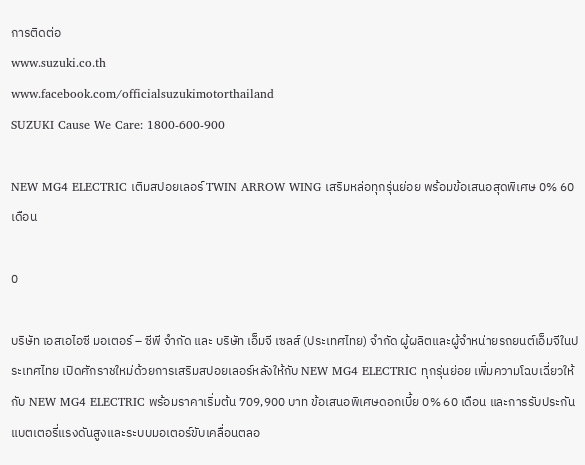การติดต่อ
www.suzuki.co.th
www.facebook.com/officialsuzukimotorthailand
SUZUKI Cause We Care: 1800-600-900

NEW MG4 ELECTRIC เติมสปอยเลอร์ TWIN ARROW WING เสริมหล่อทุกรุ่นย่อย พร้อมข้อเสนอสุดพิเศษ 0% 60 เดือน

0

บริษัท เอสเอไอซี มอเตอร์ – ซีพี จำกัด และ บริษัท เอ็มจี เซลส์ (ประเทศไทย) จำกัด ผู้ผลิตและผู้จำหน่ายรถยนต์เอ็มจีในประเทศไทย เปิดศักราชใหม่ด้วยการเสริมสปอยเลอร์หลังให้กับ NEW MG4 ELECTRIC ทุกรุ่นย่อย เพิ่มความโฉบเฉี่ยวให้กับ NEW MG4 ELECTRIC พร้อมราคาเริ่มต้น 709,900 บาท ข้อเสนอพิเศษดอกเบี้ย 0% 60 เดือน และการรับประกันแบตเตอรี่แรงดันสูงและระบบมอเตอร์ขับเคลื่อนตลอ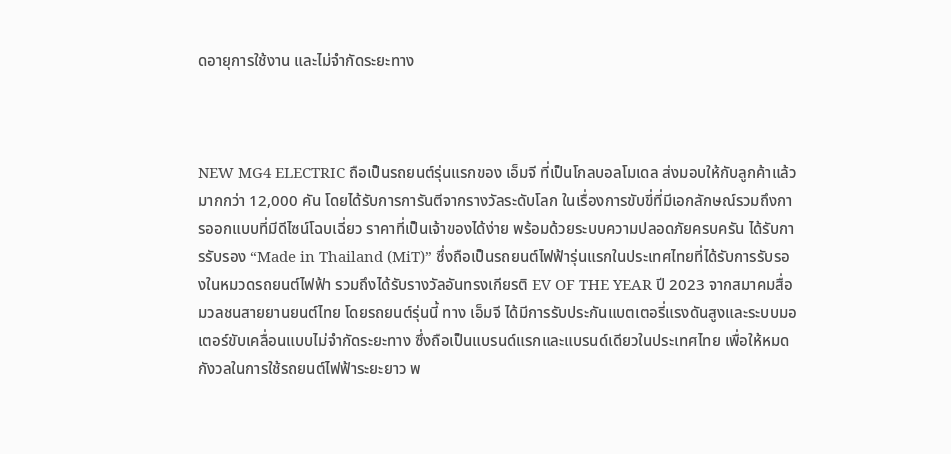ดอายุการใช้งาน และไม่จำกัดระยะทาง



NEW MG4 ELECTRIC ถือเป็นรถยนต์รุ่นแรกของ เอ็มจี ที่เป็นโกลบอลโมเดล ส่งมอบให้กับลูกค้าแล้วมากกว่า 12,000 คัน โดยได้รับการการันตีจากรางวัลระดับโลก ในเรื่องการขับขี่ที่มีเอกลักษณ์รวมถึงการออกแบบที่มีดีไซน์โฉบเฉี่ยว ราคาที่เป็นเจ้าของได้ง่าย พร้อมด้วยระบบความปลอดภัยครบครัน ได้รับการรับรอง “Made in Thailand (MiT)” ซึ่งถือเป็นรถยนต์ไฟฟ้ารุ่นแรกในประเทศไทยที่ได้รับการรับรองในหมวดรถยนต์ไฟฟ้า รวมถึงได้รับรางวัลอันทรงเกียรติ EV OF THE YEAR ปี 2023 จากสมาคมสื่อมวลชนสายยานยนต์ไทย โดยรถยนต์รุ่นนี้ ทาง เอ็มจี ได้มีการรับประกันแบตเตอรี่แรงดันสูงและระบบมอเตอร์ขับเคลื่อนแบบไม่จำกัดระยะทาง ซึ่งถือเป็นแบรนด์แรกและแบรนด์เดียวในประเทศไทย เพื่อให้หมดกังวลในการใช้รถยนต์ไฟฟ้าระยะยาว พ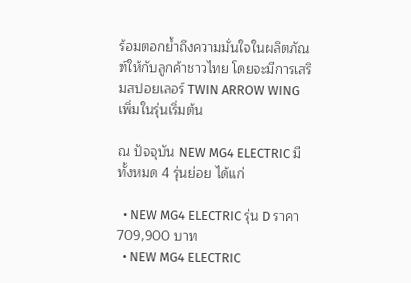ร้อมตอกย้ำถึงความมั่นใจในผลิตภัณฑ์ให้กับลูกค้าชาวไทย โดยจะมีการเสริมสปอยเลอร์ TWIN ARROW WING เพิ่มในรุ่นเริ่มต้น

ณ ปัจจุบัน NEW MG4 ELECTRIC มี ทั้งหมด 4 รุ่นย่อย ได้แก่

  • NEW MG4 ELECTRIC รุ่น D ราคา 709,900 บาท
  • NEW MG4 ELECTRIC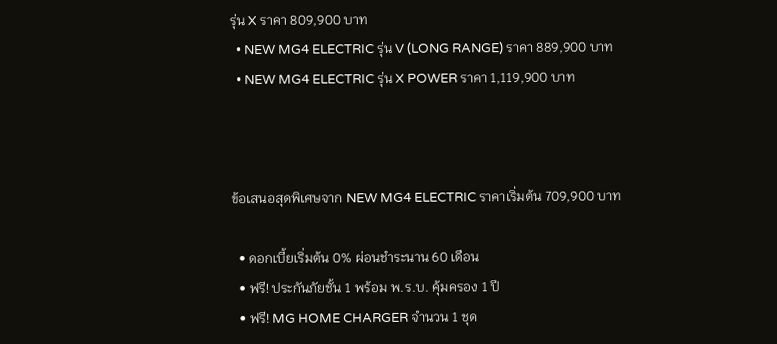รุ่น X ราคา 809,900 บาท
  • NEW MG4 ELECTRIC รุ่น V (LONG RANGE) ราคา 889,900 บาท
  • NEW MG4 ELECTRIC รุ่น X POWER ราคา 1,119,900 บาท



ข้อเสนอสุดพิเศษจาก NEW MG4 ELECTRIC ราคาเริ่มต้น 709,900 บาท

  • ดอกเบี้ยเริ่มต้น 0% ผ่อนชำระนาน 60 เดือน
  • ฟรี! ประกันภัยชั้น 1 พร้อม พ.ร.บ. คุ้มครอง 1 ปี
  • ฟรี! MG HOME CHARGER จำนวน 1 ชุด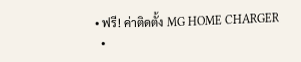• ฟรี! ค่าติดตั้ง MG HOME CHARGER
  •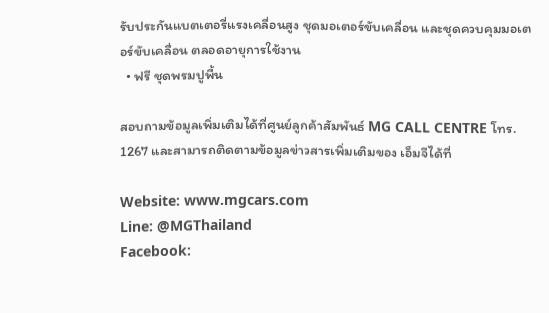รับประกันแบตเตอรี่แรงเคลื่อนสูง ชุดมอเตอร์ขับเคลื่อน และชุดควบคุมมอเตอร์ขับเคลื่อน ตลอดอายุการใช้งาน
  • ฟรี ชุดพรมปูพื้น

สอบถามข้อมูลเพิ่มเติมได้ที่ศูนย์ลูกค้าสัมพันธ์ MG CALL CENTRE โทร. 1267 และสามารถติดตามข้อมูลข่าวสารเพิ่มเติมของ เอ็มจีได้ที่

Website: www.mgcars.com
Line: @MGThailand
Facebook: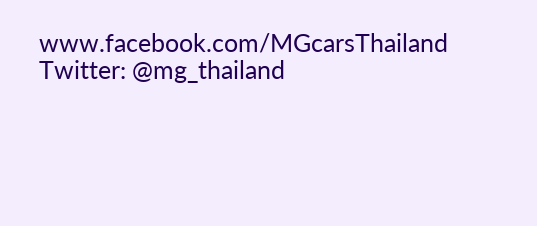www.facebook.com/MGcarsThailand
Twitter: @mg_thailand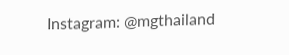Instagram: @mgthailand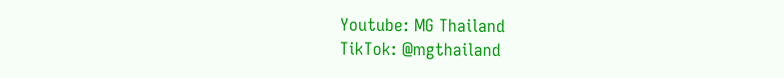Youtube: MG Thailand
TikTok: @mgthailand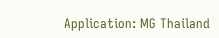Application: MG Thailand